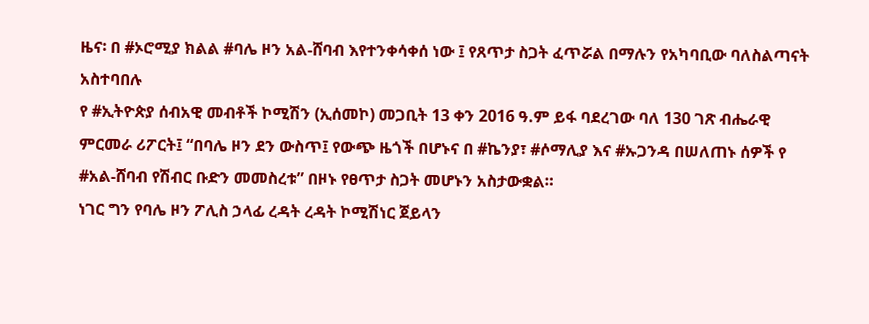ዜና፡ በ #ኦሮሚያ ክልል #ባሌ ዞን አል-ሸባብ እየተንቀሳቀሰ ነው ፤ የጸጥታ ስጋት ፈጥሯል በማሉን የአካባቢው ባለስልጣናት አስተባበሉ
የ #ኢትዮጵያ ሰብአዊ መብቶች ኮሚሽን (ኢሰመኮ) መጋቢት 13 ቀን 2016 ዓ.ም ይፋ ባደረገው ባለ 130 ገጽ ብሔራዊ ምርመራ ሪፖርት፤ “በባሌ ዞን ደን ውስጥ፤ የውጭ ዜጎች በሆኑና በ #ኬንያ፣ #ሶማሊያ እና #ኡጋንዳ በሠለጠኑ ሰዎች የ #አል-ሸባብ የሽብር ቡድን መመስረቱ” በዞኑ የፀጥታ ስጋት መሆኑን አስታውቋል።
ነገር ግን የባሌ ዞን ፖሊስ ኃላፊ ረዳት ረዳት ኮሚሽነር ጀይላን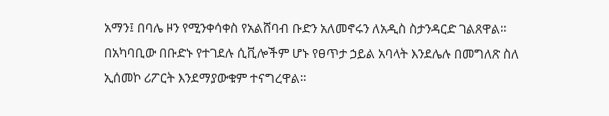አማን፤ በባሌ ዞን የሚንቀሳቀስ የአልሸባብ ቡድን አለመኖሩን ለአዲስ ስታንዳርድ ገልጸዋል። በአካባቢው በቡድኑ የተገደሉ ሲቪሎችም ሆኑ የፀጥታ ኃይል አባላት እንደሌሉ በመግለጽ ስለ ኢሰመኮ ሪፖርት እንደማያውቁም ተናግረዋል።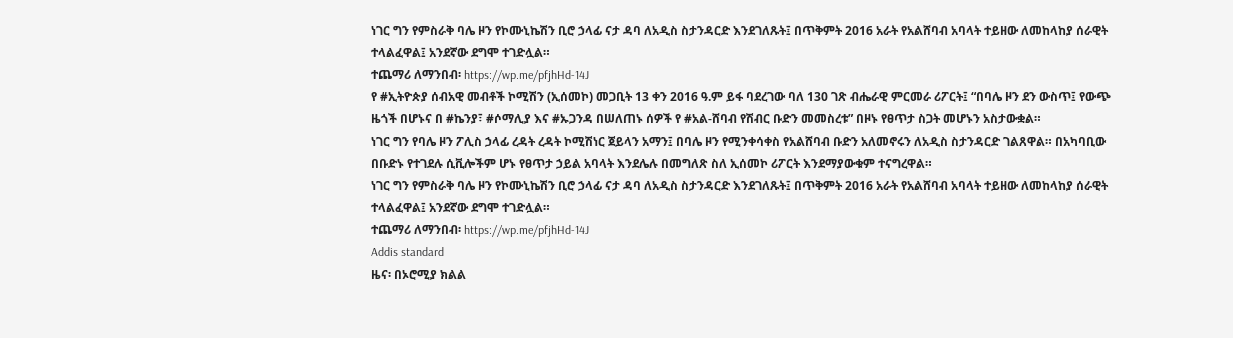ነገር ግን የምስራቅ ባሌ ዞን የኮሙኒኬሽን ቢሮ ኃላፊ ናታ ዳባ ለአዲስ ስታንዳርድ እንደገለጹት፤ በጥቅምት 2016 አራት የአልሸባብ አባላት ተይዘው ለመከላከያ ሰራዊት ተላልፈዋል፤ አንደኛው ደግሞ ተገድሏል።
ተጨማሪ ለማንበብ፡ https://wp.me/pfjhHd-14J
የ #ኢትዮጵያ ሰብአዊ መብቶች ኮሚሽን (ኢሰመኮ) መጋቢት 13 ቀን 2016 ዓ.ም ይፋ ባደረገው ባለ 130 ገጽ ብሔራዊ ምርመራ ሪፖርት፤ “በባሌ ዞን ደን ውስጥ፤ የውጭ ዜጎች በሆኑና በ #ኬንያ፣ #ሶማሊያ እና #ኡጋንዳ በሠለጠኑ ሰዎች የ #አል-ሸባብ የሽብር ቡድን መመስረቱ” በዞኑ የፀጥታ ስጋት መሆኑን አስታውቋል።
ነገር ግን የባሌ ዞን ፖሊስ ኃላፊ ረዳት ረዳት ኮሚሽነር ጀይላን አማን፤ በባሌ ዞን የሚንቀሳቀስ የአልሸባብ ቡድን አለመኖሩን ለአዲስ ስታንዳርድ ገልጸዋል። በአካባቢው በቡድኑ የተገደሉ ሲቪሎችም ሆኑ የፀጥታ ኃይል አባላት እንደሌሉ በመግለጽ ስለ ኢሰመኮ ሪፖርት እንደማያውቁም ተናግረዋል።
ነገር ግን የምስራቅ ባሌ ዞን የኮሙኒኬሽን ቢሮ ኃላፊ ናታ ዳባ ለአዲስ ስታንዳርድ እንደገለጹት፤ በጥቅምት 2016 አራት የአልሸባብ አባላት ተይዘው ለመከላከያ ሰራዊት ተላልፈዋል፤ አንደኛው ደግሞ ተገድሏል።
ተጨማሪ ለማንበብ፡ https://wp.me/pfjhHd-14J
Addis standard
ዜና፡ በኦሮሚያ ክልል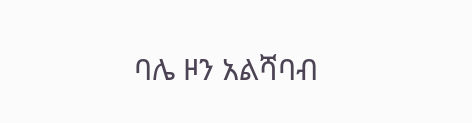ባሌ ዞን አልሻባብ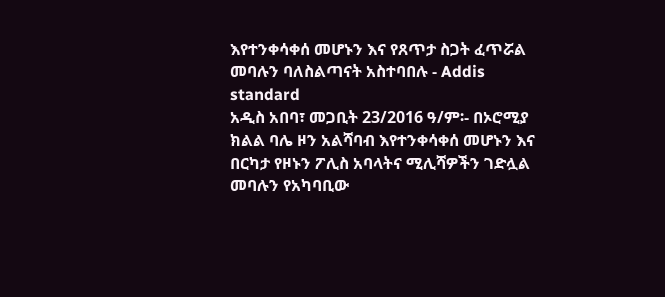እየተንቀሳቀሰ መሆኑን እና የጸጥታ ስጋት ፈጥሯል መባሉን ባለስልጣናት አስተባበሉ - Addis standard
አዲስ አበባ፣ መጋቢት 23/2016 ዓ/ም፡- በኦሮሚያ ክልል ባሌ ዞን አልሻባብ እየተንቀሳቀሰ መሆኑን እና በርካታ የዞኑን ፖሊስ አባላትና ሚሊሻዎችን ገድሏል መባሉን የአካባቢው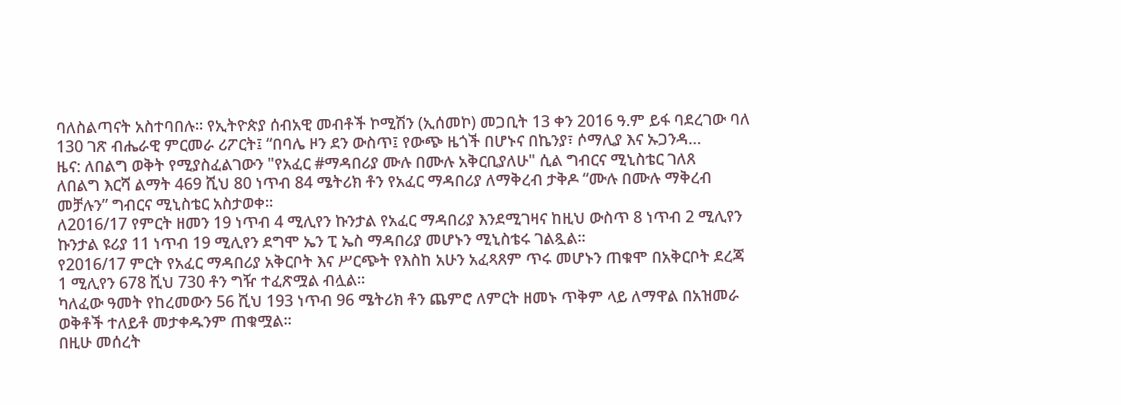ባለስልጣናት አስተባበሉ። የኢትዮጵያ ሰብአዊ መብቶች ኮሚሽን (ኢሰመኮ) መጋቢት 13 ቀን 2016 ዓ.ም ይፋ ባደረገው ባለ 130 ገጽ ብሔራዊ ምርመራ ሪፖርት፤ “በባሌ ዞን ደን ውስጥ፤ የውጭ ዜጎች በሆኑና በኬንያ፣ ሶማሊያ እና ኡጋንዳ…
ዜና: ለበልግ ወቅት የሚያስፈልገውን "የአፈር #ማዳበሪያ ሙሉ በሙሉ አቅርቢያለሁ" ሲል ግብርና ሚኒስቴር ገለጸ
ለበልግ እርሻ ልማት 469 ሺህ 80 ነጥብ 84 ሜትሪክ ቶን የአፈር ማዳበሪያ ለማቅረብ ታቅዶ “ሙሉ በሙሉ ማቅረብ መቻሉን” ግብርና ሚኒስቴር አስታወቀ።
ለ2016/17 የምርት ዘመን 19 ነጥብ 4 ሚሊየን ኩንታል የአፈር ማዳበሪያ እንደሚገዛና ከዚህ ውስጥ 8 ነጥብ 2 ሚሊየን ኩንታል ዩሪያ 11 ነጥብ 19 ሚሊየን ደግሞ ኤን ፒ ኤስ ማዳበሪያ መሆኑን ሚኒስቴሩ ገልጿል፡፡
የ2016/17 ምርት የአፈር ማዳበሪያ አቅርቦት እና ሥርጭት የእስከ አሁን አፈጻጸም ጥሩ መሆኑን ጠቁሞ በአቅርቦት ደረጃ 1 ሚሊየን 678 ሺህ 730 ቶን ግዥ ተፈጽሟል ብሏል።
ካለፈው ዓመት የከረመውን 56 ሺህ 193 ነጥብ 96 ሜትሪክ ቶን ጨምሮ ለምርት ዘመኑ ጥቅም ላይ ለማዋል በአዝመራ ወቅቶች ተለይቶ መታቀዱንም ጠቁሟል።
በዚሁ መሰረት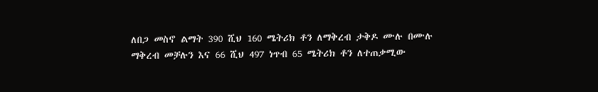ለበጋ መስኖ ልማት 390 ሺህ 160 ሜትሪክ ቶን ለማቅረብ ታቅዶ ሙሉ በሙሉ ማቅረብ መቻሉን እና 66 ሺህ 497 ነጥብ 65 ሜትሪክ ቶን ለተጠቃሚው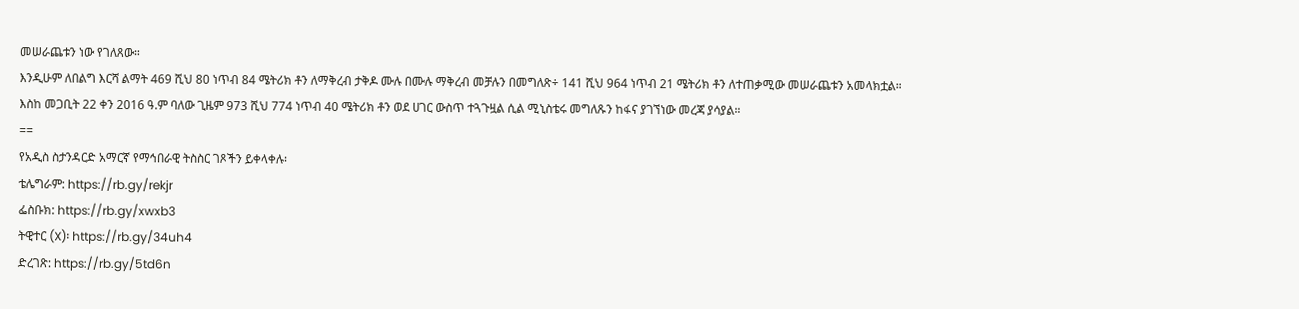መሠራጨቱን ነው የገለጸው።
እንዲሁም ለበልግ እርሻ ልማት 469 ሺህ 80 ነጥብ 84 ሜትሪክ ቶን ለማቅረብ ታቅዶ ሙሉ በሙሉ ማቅረብ መቻሉን በመግለጽ÷ 141 ሺህ 964 ነጥብ 21 ሜትሪክ ቶን ለተጠቃሚው መሠራጨቱን አመላክቷል።
እስከ መጋቢት 22 ቀን 2016 ዓ.ም ባለው ጊዜም 973 ሺህ 774 ነጥብ 40 ሜትሪክ ቶን ወደ ሀገር ውስጥ ተጓጉዟል ሲል ሚኒስቴሩ መግለጹን ከፋና ያገኘነው መረጃ ያሳያል።
==
የአዲስ ስታንዳርድ አማርኛ የማኅበራዊ ትስስር ገጾችን ይቀላቀሉ፡
ቴሌግራም: https://rb.gy/rekjr
ፌስቡክ: https://rb.gy/xwxb3
ትዊተር (X)፡ https://rb.gy/34uh4
ድረገጽ: https://rb.gy/5td6n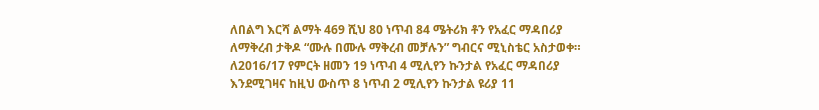ለበልግ እርሻ ልማት 469 ሺህ 80 ነጥብ 84 ሜትሪክ ቶን የአፈር ማዳበሪያ ለማቅረብ ታቅዶ “ሙሉ በሙሉ ማቅረብ መቻሉን” ግብርና ሚኒስቴር አስታወቀ።
ለ2016/17 የምርት ዘመን 19 ነጥብ 4 ሚሊየን ኩንታል የአፈር ማዳበሪያ እንደሚገዛና ከዚህ ውስጥ 8 ነጥብ 2 ሚሊየን ኩንታል ዩሪያ 11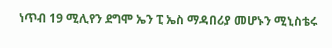ነጥብ 19 ሚሊየን ደግሞ ኤን ፒ ኤስ ማዳበሪያ መሆኑን ሚኒስቴሩ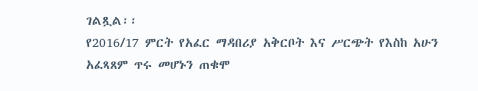ገልጿል፡፡
የ2016/17 ምርት የአፈር ማዳበሪያ አቅርቦት እና ሥርጭት የእስከ አሁን አፈጻጸም ጥሩ መሆኑን ጠቁሞ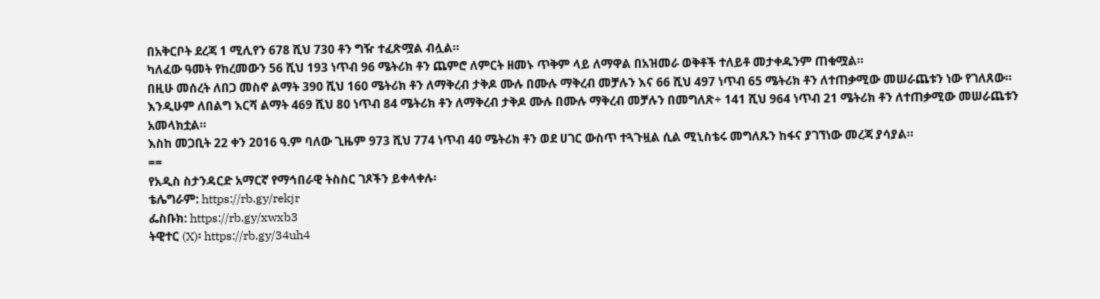በአቅርቦት ደረጃ 1 ሚሊየን 678 ሺህ 730 ቶን ግዥ ተፈጽሟል ብሏል።
ካለፈው ዓመት የከረመውን 56 ሺህ 193 ነጥብ 96 ሜትሪክ ቶን ጨምሮ ለምርት ዘመኑ ጥቅም ላይ ለማዋል በአዝመራ ወቅቶች ተለይቶ መታቀዱንም ጠቁሟል።
በዚሁ መሰረት ለበጋ መስኖ ልማት 390 ሺህ 160 ሜትሪክ ቶን ለማቅረብ ታቅዶ ሙሉ በሙሉ ማቅረብ መቻሉን እና 66 ሺህ 497 ነጥብ 65 ሜትሪክ ቶን ለተጠቃሚው መሠራጨቱን ነው የገለጸው።
እንዲሁም ለበልግ እርሻ ልማት 469 ሺህ 80 ነጥብ 84 ሜትሪክ ቶን ለማቅረብ ታቅዶ ሙሉ በሙሉ ማቅረብ መቻሉን በመግለጽ÷ 141 ሺህ 964 ነጥብ 21 ሜትሪክ ቶን ለተጠቃሚው መሠራጨቱን አመላክቷል።
እስከ መጋቢት 22 ቀን 2016 ዓ.ም ባለው ጊዜም 973 ሺህ 774 ነጥብ 40 ሜትሪክ ቶን ወደ ሀገር ውስጥ ተጓጉዟል ሲል ሚኒስቴሩ መግለጹን ከፋና ያገኘነው መረጃ ያሳያል።
==
የአዲስ ስታንዳርድ አማርኛ የማኅበራዊ ትስስር ገጾችን ይቀላቀሉ፡
ቴሌግራም: https://rb.gy/rekjr
ፌስቡክ: https://rb.gy/xwxb3
ትዊተር (X)፡ https://rb.gy/34uh4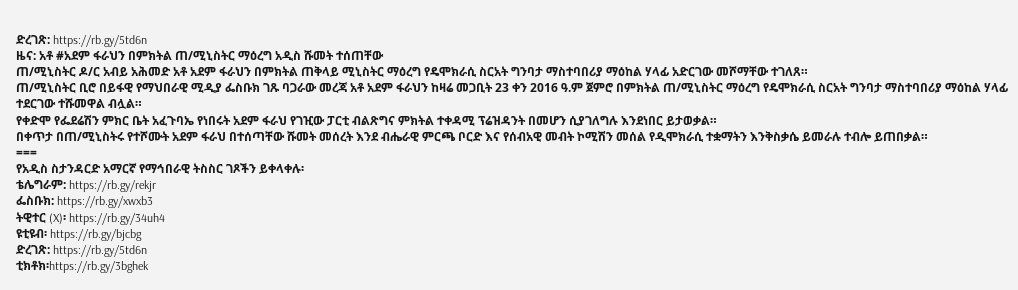ድረገጽ: https://rb.gy/5td6n
ዜና: አቶ #አደም ፋራህን በምክትል ጠ/ሚኒስትር ማዕረግ አዲስ ሹመት ተሰጠቸው
ጠ/ሚኒስትር ዶ/ር አብይ አሕመድ አቶ አደም ፋራህን በምክትል ጠቅላይ ሚኒስትር ማዕረግ የዴሞክራሲ ስርአት ግንባታ ማስተባበሪያ ማዕከል ሃላፊ አድርገው መሾማቸው ተገለጸ።
ጠ/ሚኒስትር ቢሮ በይፋዊ የማህበራዊ ሚዲያ ፌስቡክ ገጹ ባጋራው መረጃ አቶ አደም ፋራህን ከዛሬ መጋቢት 23 ቀን 2016 ዓ.ም ጀምሮ በምክትል ጠ/ሚኒስትር ማዕረግ የዴሞክራሲ ስርአት ግንባታ ማስተባበሪያ ማዕከል ሃላፊ ተደርገው ተሹመዋል ብሏል።
የቀድሞ የፌደሬሽን ምክር ቤት አፈጉባኤ የነበሩት አደም ፋራህ የገዢው ፓርቲ ብልጽግና ምክትል ተቀዳሚ ፕሬዝዳንት በመሆን ሲያገለግሉ እንደነበር ይታወቃል።
በቀጥታ በጠ/ሚኒስትሩ የተሾሙት አደም ፋራህ በተሰጣቸው ሹመት መሰረት እንደ ብሔራዊ ምርጫ ቦርድ እና የሰብአዊ መብት ኮሚሽን መሰል የዲሞክራሲ ተቋማትን እንቅስቃሴ ይመራሉ ተብሎ ይጠበቃል።
===
የአዲስ ስታንዳርድ አማርኛ የማኅበራዊ ትስስር ገጾችን ይቀላቀሉ፡
ቴሌግራም: https://rb.gy/rekjr
ፌስቡክ: https://rb.gy/xwxb3
ትዊተር (X)፡ https://rb.gy/34uh4
ዩቲዩብ፡ https://rb.gy/bjcbg
ድረገጽ: https://rb.gy/5td6n
ቲክቶክ፡https://rb.gy/3bghek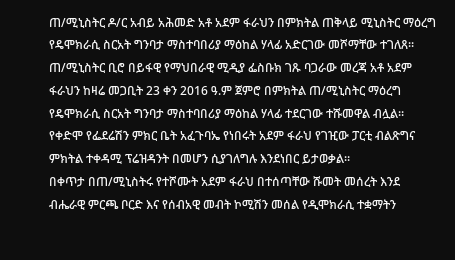ጠ/ሚኒስትር ዶ/ር አብይ አሕመድ አቶ አደም ፋራህን በምክትል ጠቅላይ ሚኒስትር ማዕረግ የዴሞክራሲ ስርአት ግንባታ ማስተባበሪያ ማዕከል ሃላፊ አድርገው መሾማቸው ተገለጸ።
ጠ/ሚኒስትር ቢሮ በይፋዊ የማህበራዊ ሚዲያ ፌስቡክ ገጹ ባጋራው መረጃ አቶ አደም ፋራህን ከዛሬ መጋቢት 23 ቀን 2016 ዓ.ም ጀምሮ በምክትል ጠ/ሚኒስትር ማዕረግ የዴሞክራሲ ስርአት ግንባታ ማስተባበሪያ ማዕከል ሃላፊ ተደርገው ተሹመዋል ብሏል።
የቀድሞ የፌደሬሽን ምክር ቤት አፈጉባኤ የነበሩት አደም ፋራህ የገዢው ፓርቲ ብልጽግና ምክትል ተቀዳሚ ፕሬዝዳንት በመሆን ሲያገለግሉ እንደነበር ይታወቃል።
በቀጥታ በጠ/ሚኒስትሩ የተሾሙት አደም ፋራህ በተሰጣቸው ሹመት መሰረት እንደ ብሔራዊ ምርጫ ቦርድ እና የሰብአዊ መብት ኮሚሽን መሰል የዲሞክራሲ ተቋማትን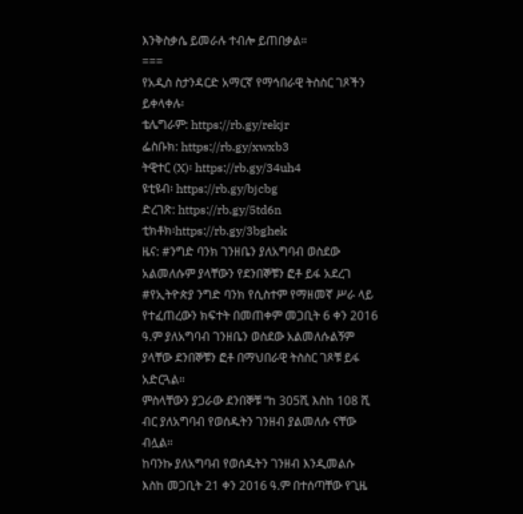እንቅስቃሴ ይመራሉ ተብሎ ይጠበቃል።
===
የአዲስ ስታንዳርድ አማርኛ የማኅበራዊ ትስስር ገጾችን ይቀላቀሉ፡
ቴሌግራም: https://rb.gy/rekjr
ፌስቡክ: https://rb.gy/xwxb3
ትዊተር (X)፡ https://rb.gy/34uh4
ዩቲዩብ፡ https://rb.gy/bjcbg
ድረገጽ: https://rb.gy/5td6n
ቲክቶክ፡https://rb.gy/3bghek
ዜና: #ንግድ ባንክ ገንዘቤን ያለአግባብ ወስደው አልመለሱም ያላቸውን የደንበኞቹን ፎቶ ይፋ አደረገ
#የኢትዮጵያ ንግድ ባንክ የሲስተም የማዘመኛ ሥራ ላይ የተፈጠረውን ክፍተት በመጠቀም መጋቢት 6 ቀን 2016 ዓ.ም ያለአግባብ ገንዘቤን ወስደው አልመለሱልኝም ያላቸው ደንበኞቹን ፎቶ በማህበራዊ ትስስር ገጾቹ ይፋ አድርጓል።
ምስላቸውን ያጋራው ደንበኞቹ “ከ 305ሺ እስከ 108 ሺ ብር ያለአግባብ የወሰዱትን ገንዘብ ያልመለሱ ናቸው ብሏል።
ከባንኩ ያለአግባብ የወሰዱትን ገንዘብ እንዲመልሱ እስከ መጋቢት 21 ቀን 2016 ዓ.ም በተሰጣቸው የጊዜ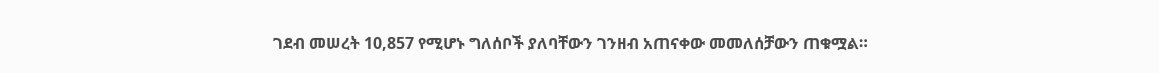ገደብ መሠረት 10,857 የሚሆኑ ግለሰቦች ያለባቸውን ገንዘብ አጠናቀው መመለሰቻውን ጠቁሟል።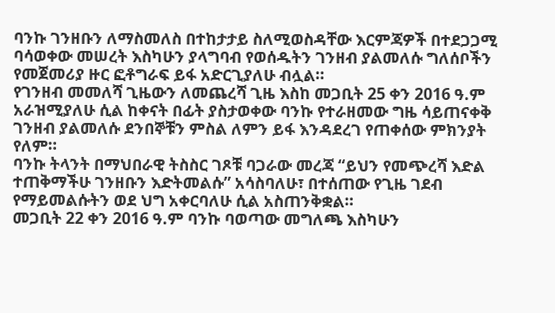ባንኩ ገንዘቡን ለማስመለስ በተከታታይ ስለሚወስዳቸው እርምጃዎች በተደጋጋሚ ባሳወቀው መሠረት እስካሁን ያላግባብ የወሰዱትን ገንዘብ ያልመለሱ ግለሰቦችን የመጀመሪያ ዙር ፎቶግራፍ ይፋ አድርጊያለሁ ብሏል።
የገንዘብ መመለሻ ጊዜውን ለመጨረሻ ጊዜ እስከ መጋቢት 25 ቀን 2016 ዓ.ም አራዝሚያለሁ ሲል ከቀናት በፊት ያስታወቀው ባንኩ የተራዘመው ግዜ ሳይጠናቀቅ ገንዘብ ያልመለሱ ደንበኞቹን ምስል ለምን ይፋ እንዳደረገ የጠቀሰው ምክንያት የለም።
ባንኩ ትላንት በማህበራዊ ትስስር ገጾቹ ባጋራው መረጃ “ይህን የመጭረሻ እድል ተጠቅማችሁ ገንዘቡን እድትመልሱ” አሳስባለሁ፣ በተሰጠው የጊዜ ገደብ የማይመልሱትን ወደ ህግ አቀርባለሁ ሲል አስጠንቅቋል።
መጋቢት 22 ቀን 2016 ዓ.ም ባንኩ ባወጣው መግለጫ እስካሁን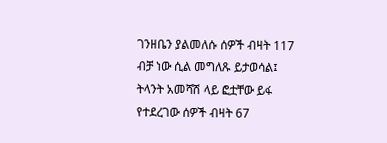ገንዘቤን ያልመለሱ ሰዎች ብዛት 117 ብቻ ነው ሲል መግለጹ ይታወሳል፤ ትላንት አመሻሽ ላይ ፎቷቸው ይፋ የተደረገው ሰዎች ብዛት 67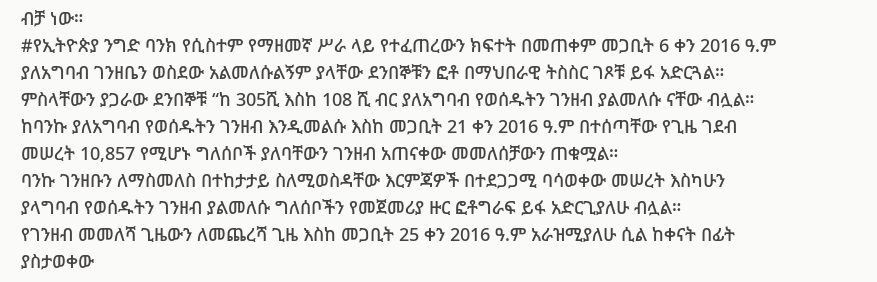ብቻ ነው።
#የኢትዮጵያ ንግድ ባንክ የሲስተም የማዘመኛ ሥራ ላይ የተፈጠረውን ክፍተት በመጠቀም መጋቢት 6 ቀን 2016 ዓ.ም ያለአግባብ ገንዘቤን ወስደው አልመለሱልኝም ያላቸው ደንበኞቹን ፎቶ በማህበራዊ ትስስር ገጾቹ ይፋ አድርጓል።
ምስላቸውን ያጋራው ደንበኞቹ “ከ 305ሺ እስከ 108 ሺ ብር ያለአግባብ የወሰዱትን ገንዘብ ያልመለሱ ናቸው ብሏል።
ከባንኩ ያለአግባብ የወሰዱትን ገንዘብ እንዲመልሱ እስከ መጋቢት 21 ቀን 2016 ዓ.ም በተሰጣቸው የጊዜ ገደብ መሠረት 10,857 የሚሆኑ ግለሰቦች ያለባቸውን ገንዘብ አጠናቀው መመለሰቻውን ጠቁሟል።
ባንኩ ገንዘቡን ለማስመለስ በተከታታይ ስለሚወስዳቸው እርምጃዎች በተደጋጋሚ ባሳወቀው መሠረት እስካሁን ያላግባብ የወሰዱትን ገንዘብ ያልመለሱ ግለሰቦችን የመጀመሪያ ዙር ፎቶግራፍ ይፋ አድርጊያለሁ ብሏል።
የገንዘብ መመለሻ ጊዜውን ለመጨረሻ ጊዜ እስከ መጋቢት 25 ቀን 2016 ዓ.ም አራዝሚያለሁ ሲል ከቀናት በፊት ያስታወቀው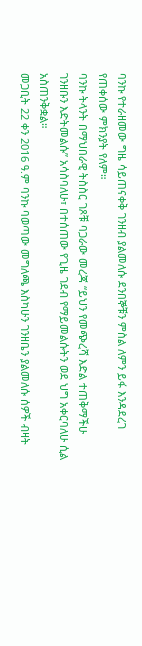ባንኩ የተራዘመው ግዜ ሳይጠናቀቅ ገንዘብ ያልመለሱ ደንበኞቹን ምስል ለምን ይፋ እንዳደረገ የጠቀሰው ምክንያት የለም።
ባንኩ ትላንት በማህበራዊ ትስስር ገጾቹ ባጋራው መረጃ “ይህን የመጭረሻ እድል ተጠቅማችሁ ገንዘቡን እድትመልሱ” አሳስባለሁ፣ በተሰጠው የጊዜ ገደብ የማይመልሱትን ወደ ህግ አቀርባለሁ ሲል አስጠንቅቋል።
መጋቢት 22 ቀን 2016 ዓ.ም ባንኩ ባወጣው መግለጫ እስካሁን ገንዘቤን ያልመለሱ ሰዎች ብዛት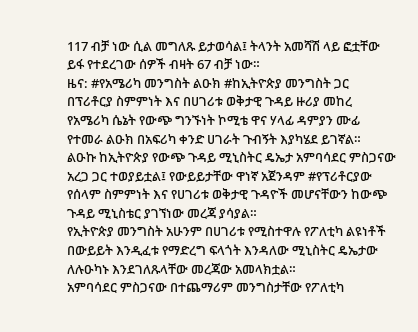117 ብቻ ነው ሲል መግለጹ ይታወሳል፤ ትላንት አመሻሽ ላይ ፎቷቸው ይፋ የተደረገው ሰዎች ብዛት 67 ብቻ ነው።
ዜና: #የአሜሪካ መንግስት ልዑክ #ከኢትዮጵያ መንግስት ጋር በፕሪቶርያ ስምምነት እና በሀገሪቱ ወቅታዊ ጉዳይ ዙሪያ መከረ
የአሜሪካ ሴኔት የውጭ ግንኙነት ኮሚቴ ዋና ሃላፊ ዳምያን ሙፊ የተመራ ልዑክ በአፍሪካ ቀንድ ሀገራት ጉብኝት እያካሄደ ይገኛል።
ልዑኩ ከኢትዮጵያ የውጭ ጉዳይ ሚኒስትር ዴኤታ አምባሳደር ምስጋናው አረጋ ጋር ተወያይቷል፤ የውይይታቸው ዋነኛ አጀንዳም #የፕሪቶርያው የሰላም ስምምነት እና የሀገሪቱ ወቅታዊ ጉዳዮች መሆናቸውን ከውጭ ጉዳይ ሚኒስቴር ያገኘነው መረጃ ያሳያል።
የኢትዮጵያ መንግስት አሁንም በሀገሪቱ የሚስተዋሉ የፖለቲካ ልዩነቶች በውይይት እንዲፈቱ የማድረግ ፍላጎት እንዳለው ሚኒስትር ዴኤታው ለሉዑካኑ እንደገለጹላቸው መረጃው አመላክቷል።
አምባሳደር ምስጋናው በተጨማሪም መንግስታቸው የፖለቲካ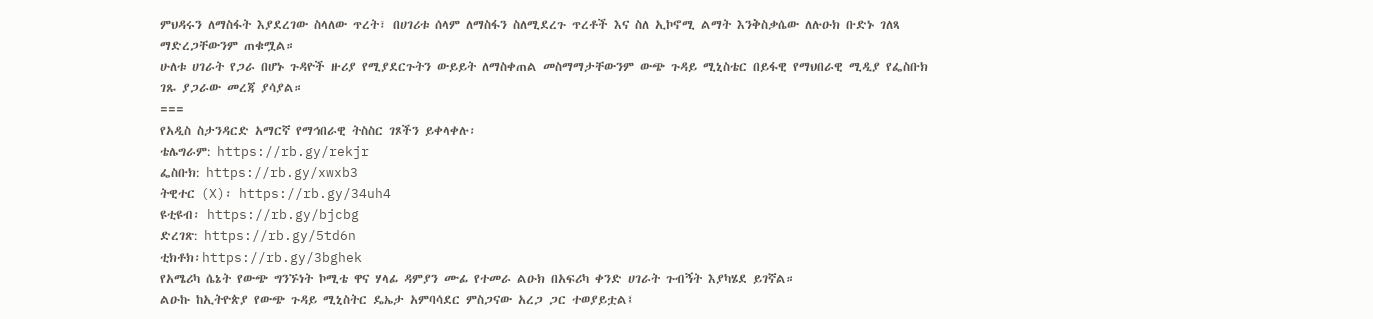ምህዳሩን ለማስፋት እያደረገው ስላለው ጥረት፣ በሀገሪቱ ሰላም ለማስፋን ስለሚደረጉ ጥረቶች እና ስለ ኢኮኖሚ ልማት እንቅስቃሴው ለሉዑክ ቡድኑ ገለጻ ማድረጋቸውንም ጠቁሟል።
ሁለቱ ሀገራት የጋራ በሆኑ ጉዳዮች ዙሪያ የሚያደርጉትን ውይይት ለማስቀጠል መስማማታቸውንም ውጭ ጉዳይ ሚኒስቴር በይፋዊ የማህበራዊ ሚዲያ የፌስቡክ ገጹ ያጋራው መረጃ ያሳያል።
===
የአዲስ ስታንዳርድ አማርኛ የማኅበራዊ ትስስር ገጾችን ይቀላቀሉ፡
ቴሌግራም: https://rb.gy/rekjr
ፌስቡክ: https://rb.gy/xwxb3
ትዊተር (X)፡ https://rb.gy/34uh4
ዩቲዩብ፡ https://rb.gy/bjcbg
ድረገጽ: https://rb.gy/5td6n
ቲክቶክ፡https://rb.gy/3bghek
የአሜሪካ ሴኔት የውጭ ግንኙነት ኮሚቴ ዋና ሃላፊ ዳምያን ሙፊ የተመራ ልዑክ በአፍሪካ ቀንድ ሀገራት ጉብኝት እያካሄደ ይገኛል።
ልዑኩ ከኢትዮጵያ የውጭ ጉዳይ ሚኒስትር ዴኤታ አምባሳደር ምስጋናው አረጋ ጋር ተወያይቷል፤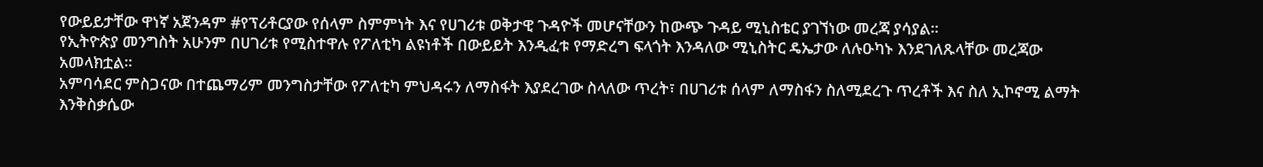የውይይታቸው ዋነኛ አጀንዳም #የፕሪቶርያው የሰላም ስምምነት እና የሀገሪቱ ወቅታዊ ጉዳዮች መሆናቸውን ከውጭ ጉዳይ ሚኒስቴር ያገኘነው መረጃ ያሳያል።
የኢትዮጵያ መንግስት አሁንም በሀገሪቱ የሚስተዋሉ የፖለቲካ ልዩነቶች በውይይት እንዲፈቱ የማድረግ ፍላጎት እንዳለው ሚኒስትር ዴኤታው ለሉዑካኑ እንደገለጹላቸው መረጃው አመላክቷል።
አምባሳደር ምስጋናው በተጨማሪም መንግስታቸው የፖለቲካ ምህዳሩን ለማስፋት እያደረገው ስላለው ጥረት፣ በሀገሪቱ ሰላም ለማስፋን ስለሚደረጉ ጥረቶች እና ስለ ኢኮኖሚ ልማት እንቅስቃሴው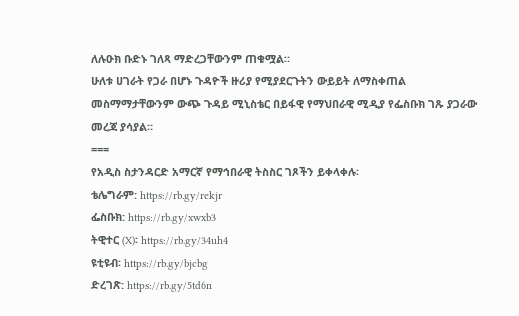ለሉዑክ ቡድኑ ገለጻ ማድረጋቸውንም ጠቁሟል።
ሁለቱ ሀገራት የጋራ በሆኑ ጉዳዮች ዙሪያ የሚያደርጉትን ውይይት ለማስቀጠል መስማማታቸውንም ውጭ ጉዳይ ሚኒስቴር በይፋዊ የማህበራዊ ሚዲያ የፌስቡክ ገጹ ያጋራው መረጃ ያሳያል።
===
የአዲስ ስታንዳርድ አማርኛ የማኅበራዊ ትስስር ገጾችን ይቀላቀሉ፡
ቴሌግራም: https://rb.gy/rekjr
ፌስቡክ: https://rb.gy/xwxb3
ትዊተር (X)፡ https://rb.gy/34uh4
ዩቲዩብ፡ https://rb.gy/bjcbg
ድረገጽ: https://rb.gy/5td6n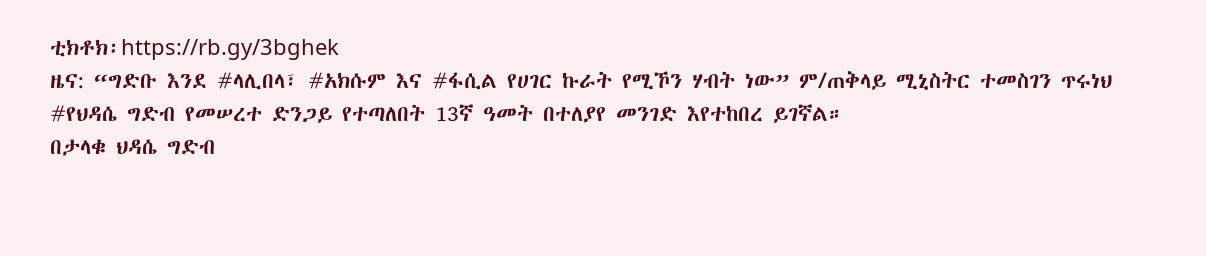ቲክቶክ፡https://rb.gy/3bghek
ዜና: “ግድቡ እንደ #ላሊበላ፣ #አክሱም እና #ፋሲል የሀገር ኩራት የሚኾን ሃብት ነው” ም/ጠቅላይ ሚኒስትር ተመስገን ጥሩነህ
#የህዳሴ ግድብ የመሠረተ ድንጋይ የተጣለበት 13ኛ ዓመት በተለያየ መንገድ እየተከበረ ይገኛል።
በታላቁ ህዳሴ ግድብ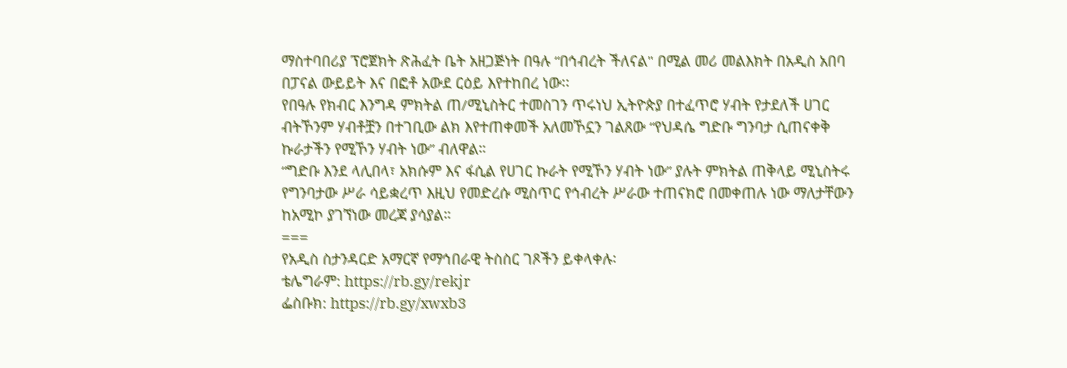ማስተባበሪያ ፕሮጀክት ጽሕፈት ቤት አዘጋጅነት በዓሉ “በኅብረት ችለናል" በሚል መሪ መልእክት በአዲስ አበባ በፓናል ውይይት እና በፎቶ አውደ ርዕይ እየተከበረ ነው፡፡
የበዓሉ የክብር እንግዳ ምክትል ጠ/ሚኒስትር ተመስገን ጥሩነህ ኢትዮጵያ በተፈጥሮ ሃብት የታደለች ሀገር ብትኾንም ሃብቶቿን በተገቢው ልክ እየተጠቀመች አለመኾኗን ገልጸው “የህዳሴ ግድቡ ግንባታ ሲጠናቀቅ ኩራታችን የሚኾን ሃብት ነው” ብለዋል።
“ግድቡ እንደ ላሊበላ፣ አክሱም እና ፋሲል የሀገር ኩራት የሚኾን ሃብት ነው” ያሉት ምክትል ጠቅላይ ሚኒስትሩ የግንባታው ሥራ ሳይቋረጥ እዚህ የመድረሱ ሚስጥር የኅብረት ሥራው ተጠናክሮ በመቀጠሉ ነው ማለታቸውን ከአሚኮ ያገኘነው መረጃ ያሳያል።
===
የአዲስ ስታንዳርድ አማርኛ የማኅበራዊ ትስስር ገጾችን ይቀላቀሉ፡
ቴሌግራም: https://rb.gy/rekjr
ፌስቡክ: https://rb.gy/xwxb3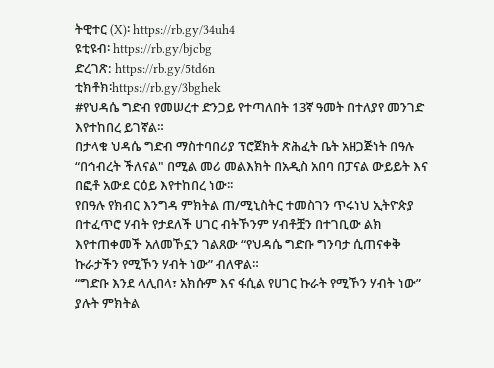ትዊተር (X)፡ https://rb.gy/34uh4
ዩቲዩብ፡ https://rb.gy/bjcbg
ድረገጽ: https://rb.gy/5td6n
ቲክቶክ፡https://rb.gy/3bghek
#የህዳሴ ግድብ የመሠረተ ድንጋይ የተጣለበት 13ኛ ዓመት በተለያየ መንገድ እየተከበረ ይገኛል።
በታላቁ ህዳሴ ግድብ ማስተባበሪያ ፕሮጀክት ጽሕፈት ቤት አዘጋጅነት በዓሉ “በኅብረት ችለናል" በሚል መሪ መልእክት በአዲስ አበባ በፓናል ውይይት እና በፎቶ አውደ ርዕይ እየተከበረ ነው፡፡
የበዓሉ የክብር እንግዳ ምክትል ጠ/ሚኒስትር ተመስገን ጥሩነህ ኢትዮጵያ በተፈጥሮ ሃብት የታደለች ሀገር ብትኾንም ሃብቶቿን በተገቢው ልክ እየተጠቀመች አለመኾኗን ገልጸው “የህዳሴ ግድቡ ግንባታ ሲጠናቀቅ ኩራታችን የሚኾን ሃብት ነው” ብለዋል።
“ግድቡ እንደ ላሊበላ፣ አክሱም እና ፋሲል የሀገር ኩራት የሚኾን ሃብት ነው” ያሉት ምክትል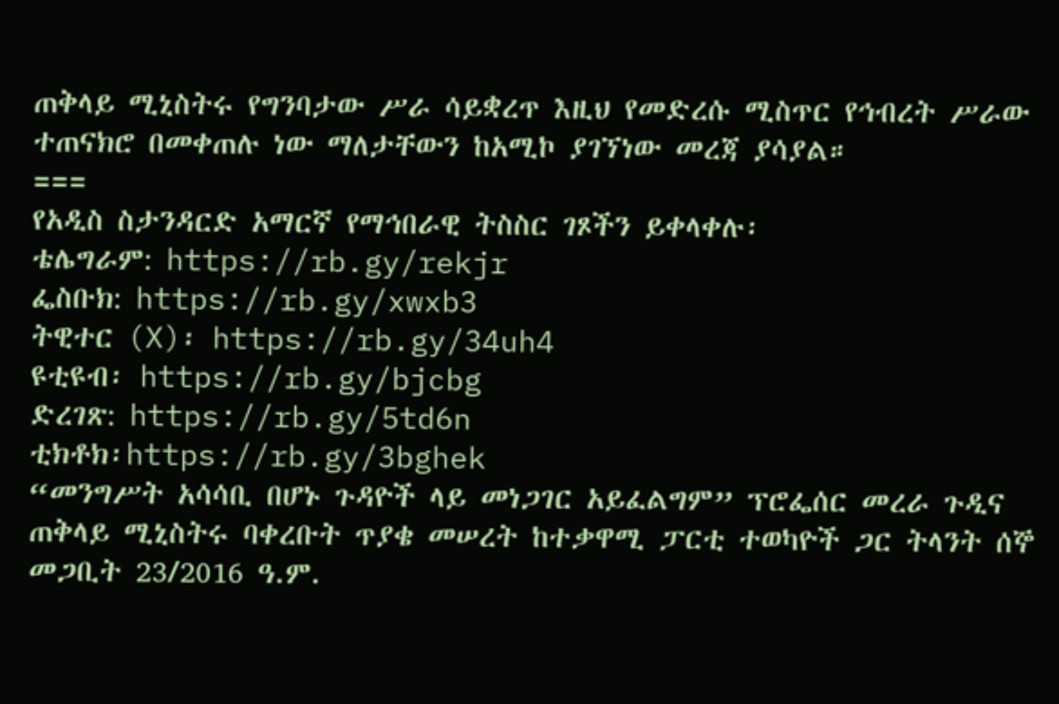ጠቅላይ ሚኒስትሩ የግንባታው ሥራ ሳይቋረጥ እዚህ የመድረሱ ሚስጥር የኅብረት ሥራው ተጠናክሮ በመቀጠሉ ነው ማለታቸውን ከአሚኮ ያገኘነው መረጃ ያሳያል።
===
የአዲስ ስታንዳርድ አማርኛ የማኅበራዊ ትስስር ገጾችን ይቀላቀሉ፡
ቴሌግራም: https://rb.gy/rekjr
ፌስቡክ: https://rb.gy/xwxb3
ትዊተር (X)፡ https://rb.gy/34uh4
ዩቲዩብ፡ https://rb.gy/bjcbg
ድረገጽ: https://rb.gy/5td6n
ቲክቶክ፡https://rb.gy/3bghek
“መንግሥት አሳሳቢ በሆኑ ጉዳዮች ላይ መነጋገር አይፈልግም” ፕሮፌሰር መረራ ጉዲና
ጠቅላይ ሚኒስትሩ ባቀረቡት ጥያቄ መሠረት ከተቃዋሚ ፓርቲ ተወካዮች ጋር ትላንት ሰኞ መጋቢት 23/2016 ዓ.ም.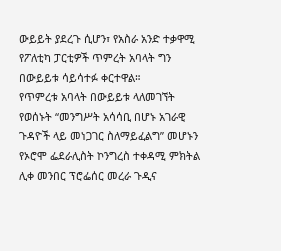ውይይት ያደረጉ ሲሆን፣ የአስራ አንድ ተቃዋሚ የፖለቲካ ፓርቲዎች ጥምረት አባላት ግን በውይይቱ ሳይሳተፉ ቀርተዋል።
የጥምረቱ አባላት በውይይቱ ላለመገኘት የወሰኑት “መንግሥት አሳሳቢ በሆኑ አገራዊ ጉዳዮች ላይ መነጋገር ስለማይፈልግ” መሆኑን የኦሮሞ ፌደራሊስት ኮንግረስ ተቀዳሚ ምክትል ሊቀ መንበር ፕሮፌሰር መረራ ጉዲና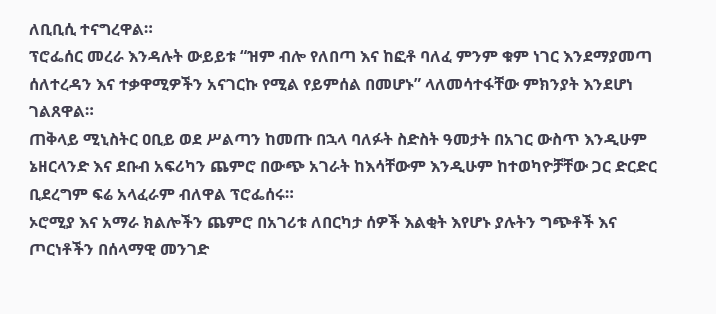ለቢቢሲ ተናግረዋል።
ፕሮፌሰር መረራ እንዳሉት ውይይቱ “ዝም ብሎ የለበጣ እና ከፎቶ ባለፈ ምንም ቁም ነገር እንደማያመጣ ሰለተረዳን እና ተቃዋሚዎችን አናገርኩ የሚል የይምሰል በመሆኑ” ላለመሳተፋቸው ምክንያት እንደሆነ ገልጸዋል።
ጠቅላይ ሚኒስትር ዐቢይ ወደ ሥልጣን ከመጡ በኋላ ባለፉት ስድስት ዓመታት በአገር ውስጥ እንዲሁም ኔዘርላንድ እና ደቡብ አፍሪካን ጨምሮ በውጭ አገራት ከእሳቸውም እንዲሁም ከተወካዮቻቸው ጋር ድርድር ቢደረግም ፍሬ አላፈራም ብለዋል ፕሮፌሰሩ።
ኦሮሚያ እና አማራ ክልሎችን ጨምሮ በአገሪቱ ለበርካታ ሰዎች እልቂት እየሆኑ ያሉትን ግጭቶች እና ጦርነቶችን በሰላማዊ መንገድ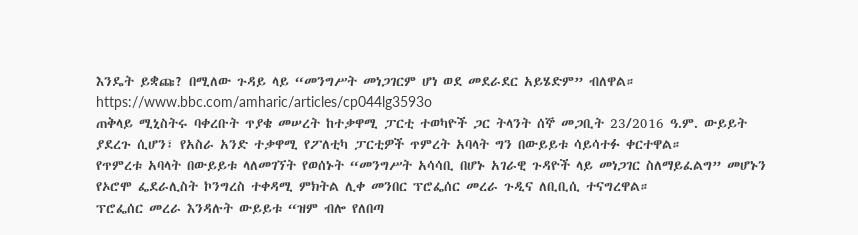እንዴት ይቋጩ? በሚለው ጉዳይ ላይ “መንግሥት መነጋገርም ሆነ ወደ መደራደር አይሄድም” ብለዋል።
https://www.bbc.com/amharic/articles/cp044lg3593o
ጠቅላይ ሚኒስትሩ ባቀረቡት ጥያቄ መሠረት ከተቃዋሚ ፓርቲ ተወካዮች ጋር ትላንት ሰኞ መጋቢት 23/2016 ዓ.ም. ውይይት ያደረጉ ሲሆን፣ የአስራ አንድ ተቃዋሚ የፖለቲካ ፓርቲዎች ጥምረት አባላት ግን በውይይቱ ሳይሳተፉ ቀርተዋል።
የጥምረቱ አባላት በውይይቱ ላለመገኘት የወሰኑት “መንግሥት አሳሳቢ በሆኑ አገራዊ ጉዳዮች ላይ መነጋገር ስለማይፈልግ” መሆኑን የኦሮሞ ፌደራሊስት ኮንግረስ ተቀዳሚ ምክትል ሊቀ መንበር ፕሮፌሰር መረራ ጉዲና ለቢቢሲ ተናግረዋል።
ፕሮፌሰር መረራ እንዳሉት ውይይቱ “ዝም ብሎ የለበጣ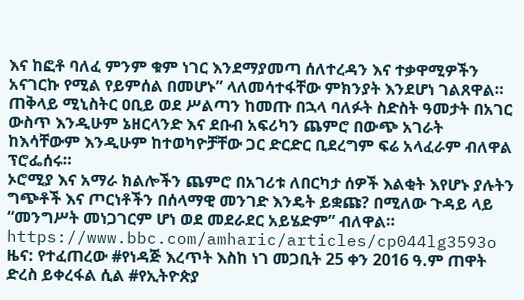እና ከፎቶ ባለፈ ምንም ቁም ነገር እንደማያመጣ ሰለተረዳን እና ተቃዋሚዎችን አናገርኩ የሚል የይምሰል በመሆኑ” ላለመሳተፋቸው ምክንያት እንደሆነ ገልጸዋል።
ጠቅላይ ሚኒስትር ዐቢይ ወደ ሥልጣን ከመጡ በኋላ ባለፉት ስድስት ዓመታት በአገር ውስጥ እንዲሁም ኔዘርላንድ እና ደቡብ አፍሪካን ጨምሮ በውጭ አገራት ከእሳቸውም እንዲሁም ከተወካዮቻቸው ጋር ድርድር ቢደረግም ፍሬ አላፈራም ብለዋል ፕሮፌሰሩ።
ኦሮሚያ እና አማራ ክልሎችን ጨምሮ በአገሪቱ ለበርካታ ሰዎች እልቂት እየሆኑ ያሉትን ግጭቶች እና ጦርነቶችን በሰላማዊ መንገድ እንዴት ይቋጩ? በሚለው ጉዳይ ላይ “መንግሥት መነጋገርም ሆነ ወደ መደራደር አይሄድም” ብለዋል።
https://www.bbc.com/amharic/articles/cp044lg3593o
ዜና: የተፈጠረው #የነዳጅ እረጥት እስከ ነገ መጋቢት 25 ቀን 2016 ዓ.ም ጠዋት ድረስ ይቀረፋል ሲል #የኢትዮጵያ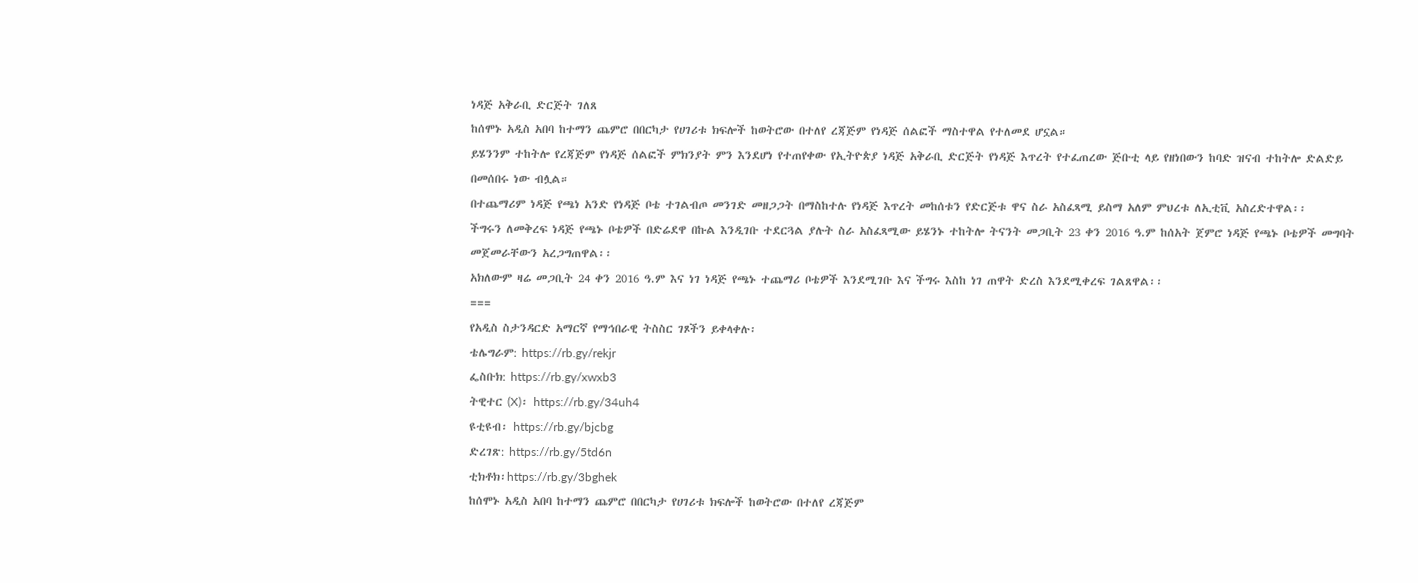ነዳጅ አቅራቢ ድርጅት ገለጸ
ከሰሞኑ አዲስ አበባ ከተማን ጨምሮ በበርካታ የሀገሪቱ ክፍሎች ከወትሮው በተለየ ረጃጅም የነዳጅ ሰልፎች ማስተዋል የተለመደ ሆኗል።
ይሄንንም ተከትሎ የረጃጅም የነዳጅ ሰልፎች ምክንያት ምን እንደሆነ የተጠየቀው የኢትዮጵያ ነዳጅ አቅራቢ ድርጅት የነዳጅ እጥረት የተፈጠረው ጅቡቲ ላይ የዘነበውን ከባድ ዝናብ ተከትሎ ድልድይ በመሰበሩ ነው ብሏል።
በተጨማሪም ነዳጅ የጫነ አንድ የነዳጅ ቦቴ ተገልብጦ መንገድ መዘጋጋት በማስከተሉ የነዳጅ እጥረት መከሰቱን የድርጅቱ ዋና ስራ አስፈጻሚ ይስማ አለም ምህረቱ ለኢቲቪ አስረድተዋል፡፡
ችግሩን ለመቅረፍ ነዳጅ የጫኑ ቦቴዎች በድሬደዋ በኩል እንዲገቡ ተደርጓል ያሉት ስራ አስፈጻሚው ይሄንኑ ተከትሎ ትናንት መጋቢት 23 ቀን 2016 ዓ.ም ከሰአት ጀምሮ ነዳጅ የጫኑ ቦቴዎች መግባት መጀመራቸውን አረጋግጠዋል፡፡
አክለውም ዛሬ መጋቢት 24 ቀን 2016 ዓ.ም እና ነገ ነዳጅ የጫኑ ተጨማሪ ቦቴዎች እንደሚገቡ እና ችግሩ እስከ ነገ ጠዋት ድረስ እንደሚቀረፍ ገልጸዋል፡፡
===
የአዲስ ስታንዳርድ አማርኛ የማኅበራዊ ትስስር ገጾችን ይቀላቀሉ፡
ቴሌግራም: https://rb.gy/rekjr
ፌስቡክ: https://rb.gy/xwxb3
ትዊተር (X)፡ https://rb.gy/34uh4
ዩቲዩብ፡ https://rb.gy/bjcbg
ድረገጽ: https://rb.gy/5td6n
ቲክቶክ፡https://rb.gy/3bghek
ከሰሞኑ አዲስ አበባ ከተማን ጨምሮ በበርካታ የሀገሪቱ ክፍሎች ከወትሮው በተለየ ረጃጅም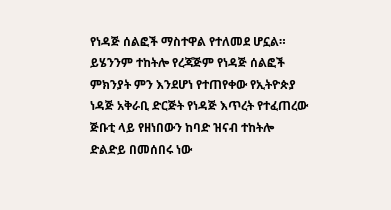የነዳጅ ሰልፎች ማስተዋል የተለመደ ሆኗል።
ይሄንንም ተከትሎ የረጃጅም የነዳጅ ሰልፎች ምክንያት ምን እንደሆነ የተጠየቀው የኢትዮጵያ ነዳጅ አቅራቢ ድርጅት የነዳጅ እጥረት የተፈጠረው ጅቡቲ ላይ የዘነበውን ከባድ ዝናብ ተከትሎ ድልድይ በመሰበሩ ነው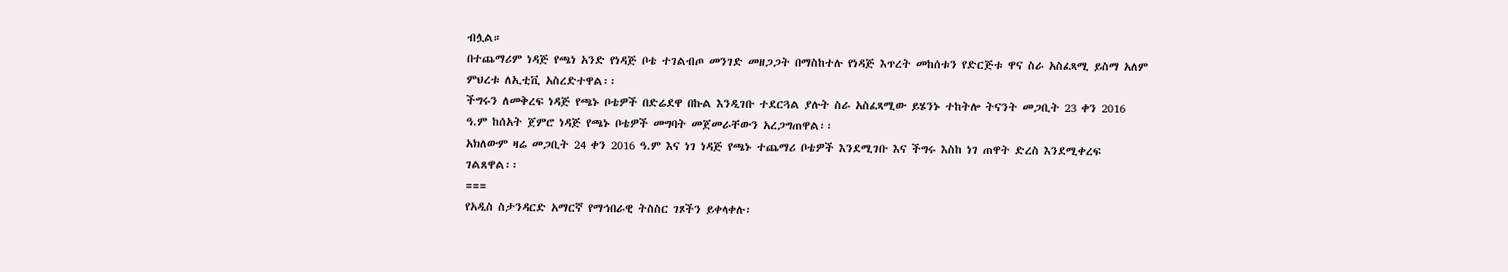ብሏል።
በተጨማሪም ነዳጅ የጫነ አንድ የነዳጅ ቦቴ ተገልብጦ መንገድ መዘጋጋት በማስከተሉ የነዳጅ እጥረት መከሰቱን የድርጅቱ ዋና ስራ አስፈጻሚ ይስማ አለም ምህረቱ ለኢቲቪ አስረድተዋል፡፡
ችግሩን ለመቅረፍ ነዳጅ የጫኑ ቦቴዎች በድሬደዋ በኩል እንዲገቡ ተደርጓል ያሉት ስራ አስፈጻሚው ይሄንኑ ተከትሎ ትናንት መጋቢት 23 ቀን 2016 ዓ.ም ከሰአት ጀምሮ ነዳጅ የጫኑ ቦቴዎች መግባት መጀመራቸውን አረጋግጠዋል፡፡
አክለውም ዛሬ መጋቢት 24 ቀን 2016 ዓ.ም እና ነገ ነዳጅ የጫኑ ተጨማሪ ቦቴዎች እንደሚገቡ እና ችግሩ እስከ ነገ ጠዋት ድረስ እንደሚቀረፍ ገልጸዋል፡፡
===
የአዲስ ስታንዳርድ አማርኛ የማኅበራዊ ትስስር ገጾችን ይቀላቀሉ፡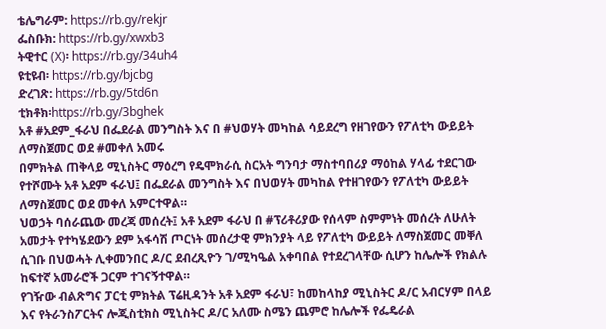ቴሌግራም: https://rb.gy/rekjr
ፌስቡክ: https://rb.gy/xwxb3
ትዊተር (X)፡ https://rb.gy/34uh4
ዩቲዩብ፡ https://rb.gy/bjcbg
ድረገጽ: https://rb.gy/5td6n
ቲክቶክ፡https://rb.gy/3bghek
አቶ #አደም_ፋራህ በፌደራል መንግስት እና በ #ህወሃት መካከል ሳይደረግ የዘገየውን የፖለቲካ ውይይት ለማስጀመር ወደ #መቀለ አመሩ
በምክትል ጠቅላይ ሚኒስትር ማዕረግ የዴሞክራሲ ስርአት ግንባታ ማስተባበሪያ ማዕከል ሃላፊ ተደርገው የተሾሙት አቶ አደም ፋራህ፤ በፌደራል መንግስት እና በህወሃት መካከል የተዘገየውን የፖለቲካ ውይይት ለማስጀመር ወደ መቀለ አምርተዋል።
ህወኃት ባሰራጨው መረጃ መሰረት፤ አቶ አደም ፋራህ በ #ፕሪቶሪያው የሰላም ስምምነት መሰረት ለሁለት አመታት የተካሄደውን ደም አፋሳሽ ጦርነት መሰረታዊ ምክንያት ላይ የፖለቲካ ውይይት ለማስጀመር መቐለ ሲገቡ በህወሓት ሊቀመንበር ዶ/ር ደብረጺዮን ገ/ሚካዔል አቀባበል የተደረገላቸው ሲሆን ከሌሎች የክልሉ ከፍተኛ አመራሮች ጋርም ተገናኝተዋል።
የገዥው ብልጽግና ፓርቲ ምክትል ፕሬዚዳንት አቶ አደም ፋራህ፣ ከመከላከያ ሚኒስትር ዶ/ር አብርሃም በላይ እና የትራንስፖርትና ሎጂስቲክስ ሚኒስትር ዶ/ር አለሙ ስሜን ጨምሮ ከሌሎች የፌዴራል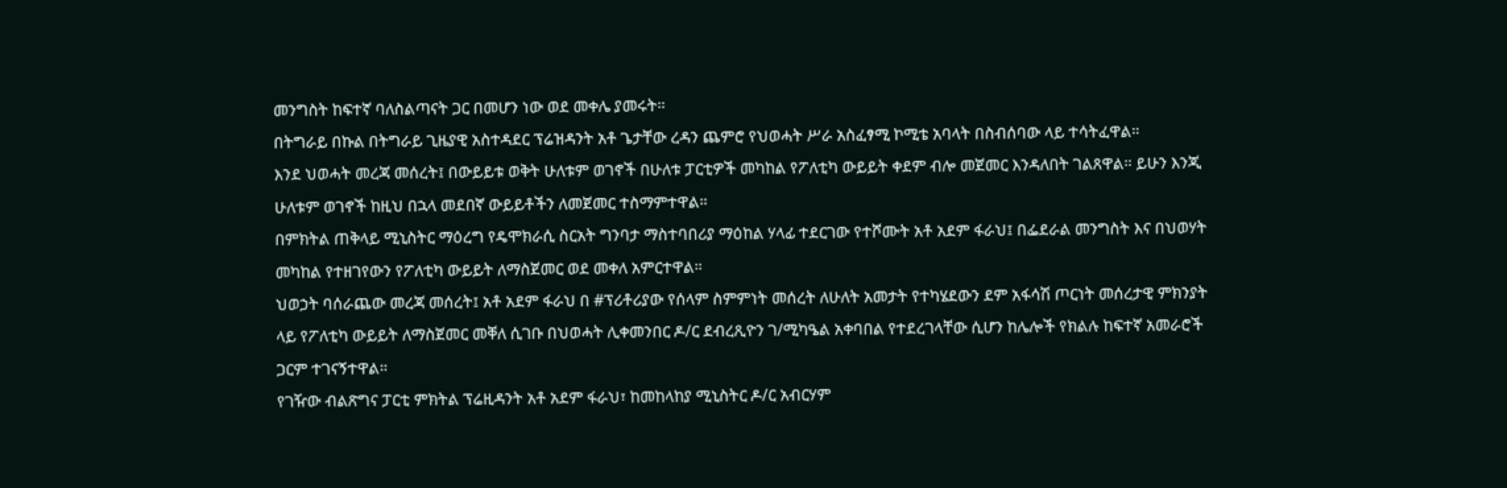መንግስት ከፍተኛ ባለስልጣናት ጋር በመሆን ነው ወደ መቀሌ ያመሩት።
በትግራይ በኩል በትግራይ ጊዜያዊ አስተዳደር ፕሬዝዳንት አቶ ጌታቸው ረዳን ጨምሮ የህወሓት ሥራ አስፈፃሚ ኮሚቴ አባላት በስብሰባው ላይ ተሳትፈዋል።
እንደ ህወሓት መረጃ መሰረት፤ በውይይቱ ወቅት ሁለቱም ወገኖች በሁለቱ ፓርቲዎች መካከል የፖለቲካ ውይይት ቀደም ብሎ መጀመር እንዳለበት ገልጸዋል። ይሁን እንጂ ሁለቱም ወገኖች ከዚህ በኋላ መደበኛ ውይይቶችን ለመጀመር ተስማምተዋል።
በምክትል ጠቅላይ ሚኒስትር ማዕረግ የዴሞክራሲ ስርአት ግንባታ ማስተባበሪያ ማዕከል ሃላፊ ተደርገው የተሾሙት አቶ አደም ፋራህ፤ በፌደራል መንግስት እና በህወሃት መካከል የተዘገየውን የፖለቲካ ውይይት ለማስጀመር ወደ መቀለ አምርተዋል።
ህወኃት ባሰራጨው መረጃ መሰረት፤ አቶ አደም ፋራህ በ #ፕሪቶሪያው የሰላም ስምምነት መሰረት ለሁለት አመታት የተካሄደውን ደም አፋሳሽ ጦርነት መሰረታዊ ምክንያት ላይ የፖለቲካ ውይይት ለማስጀመር መቐለ ሲገቡ በህወሓት ሊቀመንበር ዶ/ር ደብረጺዮን ገ/ሚካዔል አቀባበል የተደረገላቸው ሲሆን ከሌሎች የክልሉ ከፍተኛ አመራሮች ጋርም ተገናኝተዋል።
የገዥው ብልጽግና ፓርቲ ምክትል ፕሬዚዳንት አቶ አደም ፋራህ፣ ከመከላከያ ሚኒስትር ዶ/ር አብርሃም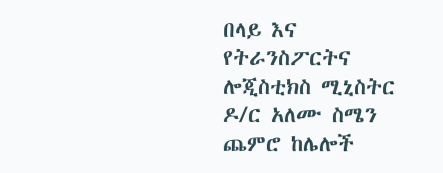በላይ እና የትራንስፖርትና ሎጂስቲክስ ሚኒስትር ዶ/ር አለሙ ስሜን ጨምሮ ከሌሎች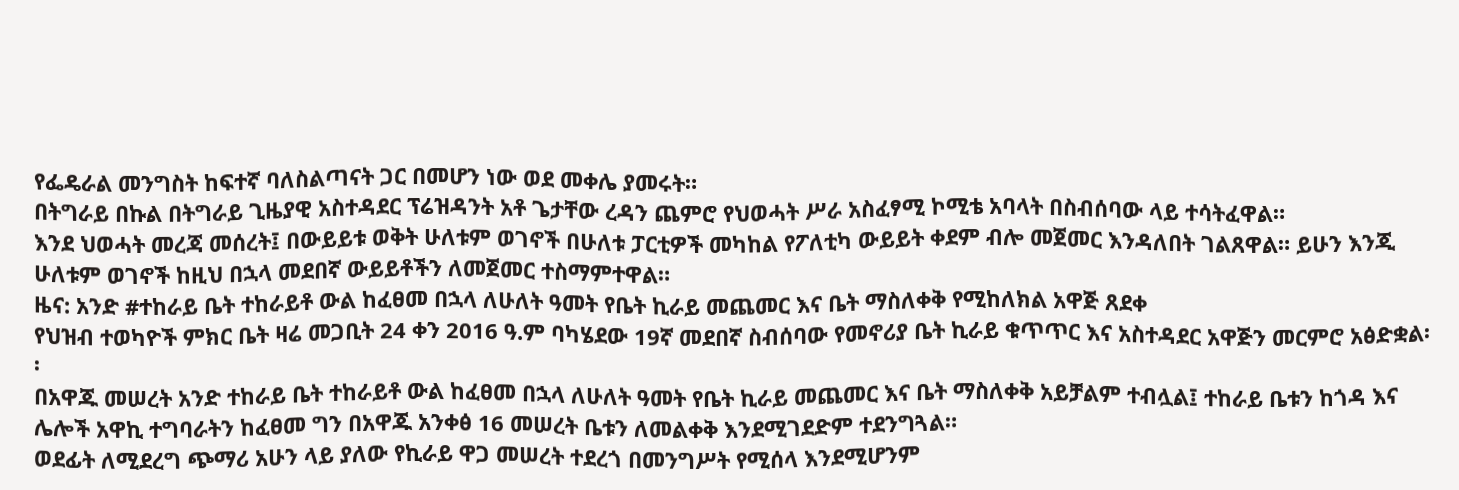የፌዴራል መንግስት ከፍተኛ ባለስልጣናት ጋር በመሆን ነው ወደ መቀሌ ያመሩት።
በትግራይ በኩል በትግራይ ጊዜያዊ አስተዳደር ፕሬዝዳንት አቶ ጌታቸው ረዳን ጨምሮ የህወሓት ሥራ አስፈፃሚ ኮሚቴ አባላት በስብሰባው ላይ ተሳትፈዋል።
እንደ ህወሓት መረጃ መሰረት፤ በውይይቱ ወቅት ሁለቱም ወገኖች በሁለቱ ፓርቲዎች መካከል የፖለቲካ ውይይት ቀደም ብሎ መጀመር እንዳለበት ገልጸዋል። ይሁን እንጂ ሁለቱም ወገኖች ከዚህ በኋላ መደበኛ ውይይቶችን ለመጀመር ተስማምተዋል።
ዜና: አንድ #ተከራይ ቤት ተከራይቶ ውል ከፈፀመ በኋላ ለሁለት ዓመት የቤት ኪራይ መጨመር እና ቤት ማስለቀቅ የሚከለክል አዋጅ ጸደቀ
የህዝብ ተወካዮች ምክር ቤት ዛሬ መጋቢት 24 ቀን 2016 ዓ.ም ባካሄደው 19ኛ መደበኛ ስብሰባው የመኖሪያ ቤት ኪራይ ቁጥጥር እና አስተዳደር አዋጅን መርምሮ አፅድቋል፡፡
በአዋጁ መሠረት አንድ ተከራይ ቤት ተከራይቶ ውል ከፈፀመ በኋላ ለሁለት ዓመት የቤት ኪራይ መጨመር እና ቤት ማስለቀቅ አይቻልም ተብሏል፤ ተከራይ ቤቱን ከጎዳ እና ሌሎች አዋኪ ተግባራትን ከፈፀመ ግን በአዋጁ አንቀፅ 16 መሠረት ቤቱን ለመልቀቅ እንደሚገደድም ተደንግጓል።
ወደፊት ለሚደረግ ጭማሪ አሁን ላይ ያለው የኪራይ ዋጋ መሠረት ተደረጎ በመንግሥት የሚሰላ እንደሚሆንም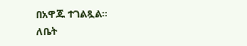በአዋጁ ተገልጿል።
ለቤት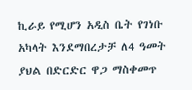ኪራይ የሚሆን አዲስ ቤት የገነቡ አካላት እንደማበረታቻ ለ4 ዓመት ያህል በድርድር ዋጋ ማስቀመጥ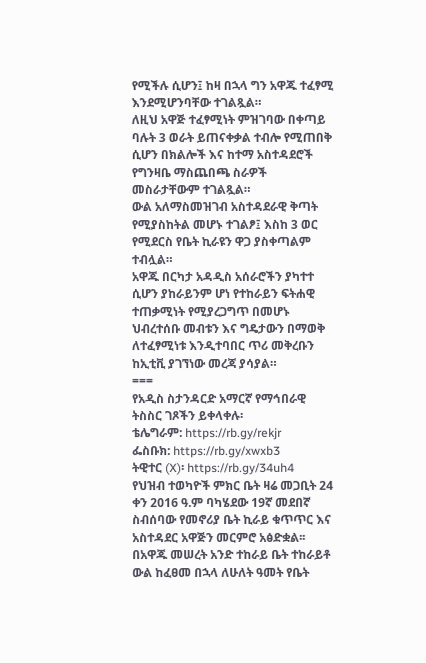የሚችሉ ሲሆን፤ ከዛ በኋላ ግን አዋጁ ተፈፃሚ እንደሚሆንባቸው ተገልጿል።
ለዚህ አዋጅ ተፈፃሚነት ምዝገባው በቀጣይ ባሉት 3 ወራት ይጠናቀቃል ተብሎ የሚጠበቅ ሲሆን በክልሎች እና ከተማ አስተዳደሮች የግንዛቤ ማስጨበጫ ስራዎች መስራታቸውም ተገልጿል።
ውል አለማስመዝገብ አስተዳደራዊ ቅጣት የሚያስከትል መሆኑ ተገልፆ፤ እስከ 3 ወር የሚደርስ የቤት ኪራዩን ዋጋ ያስቀጣልም ተብሏል።
አዋጁ በርካታ አዳዲስ አሰራሮችን ያካተተ ሲሆን ያከራይንም ሆነ የተከራይን ፍትሐዊ ተጠቃሚነት የሚያረጋግጥ በመሆኑ ህብረተሰቡ መብቱን እና ግዴታውን በማወቅ ለተፈፃሚነቱ እንዲተባበር ጥሪ መቅረቡን ከኢቲቪ ያገኘነው መረጃ ያሳያል።
===
የአዲስ ስታንዳርድ አማርኛ የማኅበራዊ ትስስር ገጾችን ይቀላቀሉ፡
ቴሌግራም: https://rb.gy/rekjr
ፌስቡክ: https://rb.gy/xwxb3
ትዊተር (X)፡ https://rb.gy/34uh4
የህዝብ ተወካዮች ምክር ቤት ዛሬ መጋቢት 24 ቀን 2016 ዓ.ም ባካሄደው 19ኛ መደበኛ ስብሰባው የመኖሪያ ቤት ኪራይ ቁጥጥር እና አስተዳደር አዋጅን መርምሮ አፅድቋል፡፡
በአዋጁ መሠረት አንድ ተከራይ ቤት ተከራይቶ ውል ከፈፀመ በኋላ ለሁለት ዓመት የቤት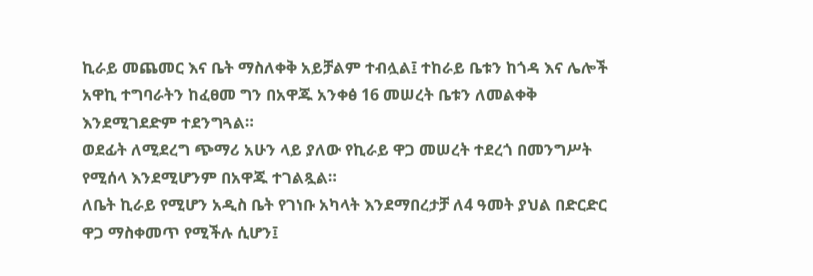ኪራይ መጨመር እና ቤት ማስለቀቅ አይቻልም ተብሏል፤ ተከራይ ቤቱን ከጎዳ እና ሌሎች አዋኪ ተግባራትን ከፈፀመ ግን በአዋጁ አንቀፅ 16 መሠረት ቤቱን ለመልቀቅ እንደሚገደድም ተደንግጓል።
ወደፊት ለሚደረግ ጭማሪ አሁን ላይ ያለው የኪራይ ዋጋ መሠረት ተደረጎ በመንግሥት የሚሰላ እንደሚሆንም በአዋጁ ተገልጿል።
ለቤት ኪራይ የሚሆን አዲስ ቤት የገነቡ አካላት እንደማበረታቻ ለ4 ዓመት ያህል በድርድር ዋጋ ማስቀመጥ የሚችሉ ሲሆን፤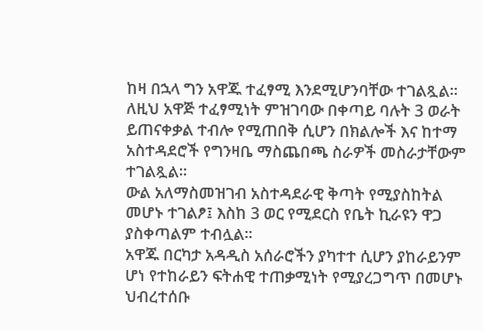ከዛ በኋላ ግን አዋጁ ተፈፃሚ እንደሚሆንባቸው ተገልጿል።
ለዚህ አዋጅ ተፈፃሚነት ምዝገባው በቀጣይ ባሉት 3 ወራት ይጠናቀቃል ተብሎ የሚጠበቅ ሲሆን በክልሎች እና ከተማ አስተዳደሮች የግንዛቤ ማስጨበጫ ስራዎች መስራታቸውም ተገልጿል።
ውል አለማስመዝገብ አስተዳደራዊ ቅጣት የሚያስከትል መሆኑ ተገልፆ፤ እስከ 3 ወር የሚደርስ የቤት ኪራዩን ዋጋ ያስቀጣልም ተብሏል።
አዋጁ በርካታ አዳዲስ አሰራሮችን ያካተተ ሲሆን ያከራይንም ሆነ የተከራይን ፍትሐዊ ተጠቃሚነት የሚያረጋግጥ በመሆኑ ህብረተሰቡ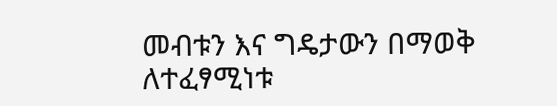መብቱን እና ግዴታውን በማወቅ ለተፈፃሚነቱ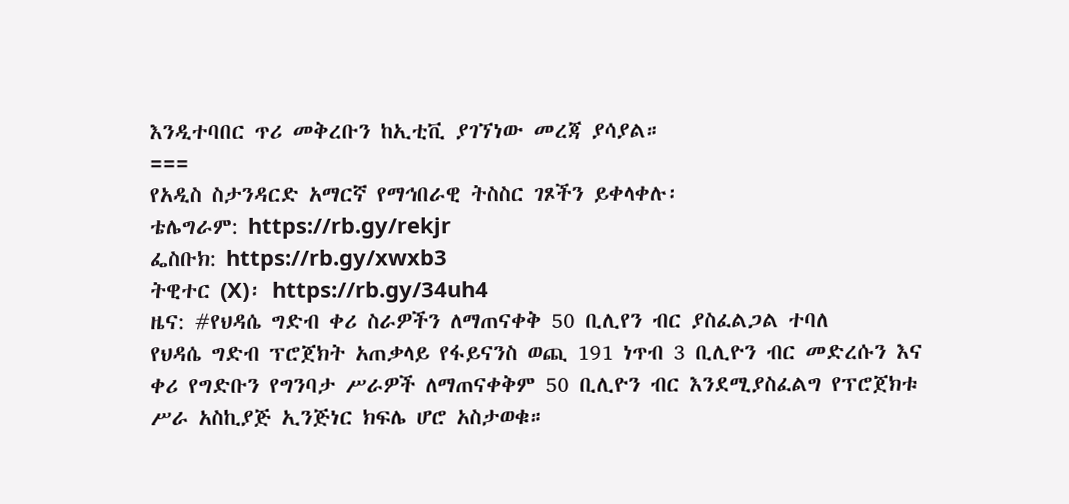እንዲተባበር ጥሪ መቅረቡን ከኢቲቪ ያገኘነው መረጃ ያሳያል።
===
የአዲስ ስታንዳርድ አማርኛ የማኅበራዊ ትስስር ገጾችን ይቀላቀሉ፡
ቴሌግራም: https://rb.gy/rekjr
ፌስቡክ: https://rb.gy/xwxb3
ትዊተር (X)፡ https://rb.gy/34uh4
ዜና: #የህዳሴ ግድብ ቀሪ ስራዎችን ለማጠናቀቅ 50 ቢሊየን ብር ያስፈልጋል ተባለ
የህዳሴ ግድብ ፕሮጀክት አጠቃላይ የፋይናንስ ወጪ 191 ነጥብ 3 ቢሊዮን ብር መድረሱን እና ቀሪ የግድቡን የግንባታ ሥራዎች ለማጠናቀቅም 50 ቢሊዮን ብር እንደሚያስፈልግ የፕሮጀክቱ ሥራ አስኪያጅ ኢንጅነር ክፍሌ ሆሮ አስታወቁ።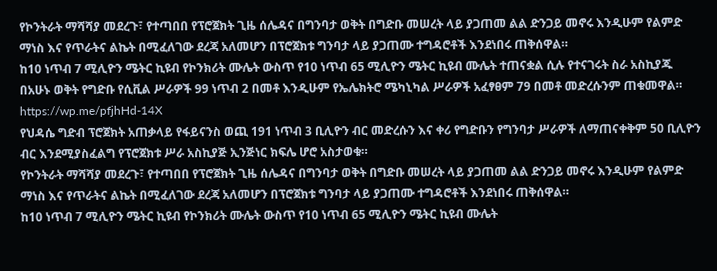የኮንትራት ማሻሻያ መደረጉ፣ የተጣበበ የፕሮጀክት ጊዜ ሰሌዳና በግንባታ ወቅት በግድቡ መሠረት ላይ ያጋጠመ ልል ድንጋይ መኖሩ እንዲሁም የልምድ ማነስ እና የጥራትና ልኬት በሚፈለገው ደረጃ አለመሆን በፕሮጀክቱ ግንባታ ላይ ያጋጠሙ ተግዳሮቶች እንደነበሩ ጠቅሰዋል።
ከ10 ነጥብ 7 ሚሊዮን ሜትር ኪዩብ የኮንክሪት ሙሌት ውስጥ የ10 ነጥብ 65 ሚሊዮን ሜትር ኪዩብ ሙሌት ተጠናቋል ሲሉ የተናገሩት ስራ አስኪያጁ በአሁኑ ወቅት የግድቡ የሲቪል ሥራዎች 99 ነጥብ 2 በመቶ እንዲሁም የኤሌክትሮ ሜካኒካል ሥራዎች አፈፃፀም 79 በመቶ መድረሱንም ጠቁመዋል።
https://wp.me/pfjhHd-14X
የህዳሴ ግድብ ፕሮጀክት አጠቃላይ የፋይናንስ ወጪ 191 ነጥብ 3 ቢሊዮን ብር መድረሱን እና ቀሪ የግድቡን የግንባታ ሥራዎች ለማጠናቀቅም 50 ቢሊዮን ብር እንደሚያስፈልግ የፕሮጀክቱ ሥራ አስኪያጅ ኢንጅነር ክፍሌ ሆሮ አስታወቁ።
የኮንትራት ማሻሻያ መደረጉ፣ የተጣበበ የፕሮጀክት ጊዜ ሰሌዳና በግንባታ ወቅት በግድቡ መሠረት ላይ ያጋጠመ ልል ድንጋይ መኖሩ እንዲሁም የልምድ ማነስ እና የጥራትና ልኬት በሚፈለገው ደረጃ አለመሆን በፕሮጀክቱ ግንባታ ላይ ያጋጠሙ ተግዳሮቶች እንደነበሩ ጠቅሰዋል።
ከ10 ነጥብ 7 ሚሊዮን ሜትር ኪዩብ የኮንክሪት ሙሌት ውስጥ የ10 ነጥብ 65 ሚሊዮን ሜትር ኪዩብ ሙሌት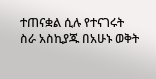ተጠናቋል ሲሉ የተናገሩት ስራ አስኪያጁ በአሁኑ ወቅት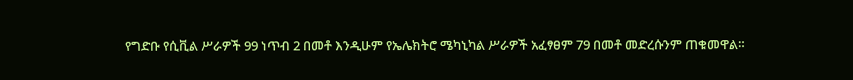የግድቡ የሲቪል ሥራዎች 99 ነጥብ 2 በመቶ እንዲሁም የኤሌክትሮ ሜካኒካል ሥራዎች አፈፃፀም 79 በመቶ መድረሱንም ጠቁመዋል።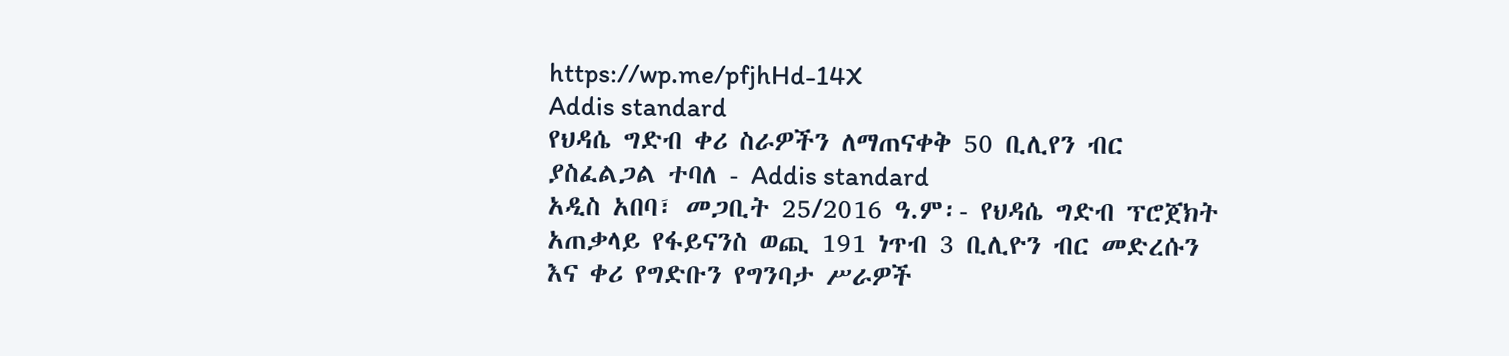https://wp.me/pfjhHd-14X
Addis standard
የህዳሴ ግድብ ቀሪ ስራዎችን ለማጠናቀቅ 50 ቢሊየን ብር ያስፈልጋል ተባለ - Addis standard
አዲስ አበባ፣ መጋቢት 25/2016 ዓ.ም፡- የህዳሴ ግድብ ፕሮጀክት አጠቃላይ የፋይናንስ ወጪ 191 ነጥብ 3 ቢሊዮን ብር መድረሱን እና ቀሪ የግድቡን የግንባታ ሥራዎች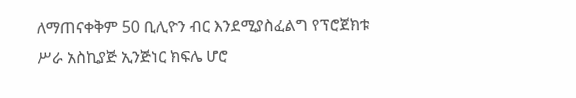ለማጠናቀቅም 50 ቢሊዮን ብር እንደሚያስፈልግ የፕሮጀክቱ ሥራ አስኪያጅ ኢንጅነር ክፍሌ ሆሮ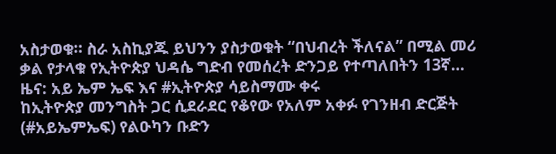አስታወቁ። ስራ አስኪያጁ ይህንን ያስታወቁት “በህብረት ችለናል” በሚል መሪ ቃል የታላቁ የኢትዮጵያ ህዳሴ ግድብ የመሰረት ድንጋይ የተጣለበትን 13ኛ…
ዜና: አይ ኤም ኤፍ እና #ኢትዮጵያ ሳይስማሙ ቀሩ
ከኢትዮጵያ መንግስት ጋር ሲደራደር የቆየው የአለም አቀፉ የገንዘብ ድርጅት (#አይኤምኤፍ) የልዑካን ቡድን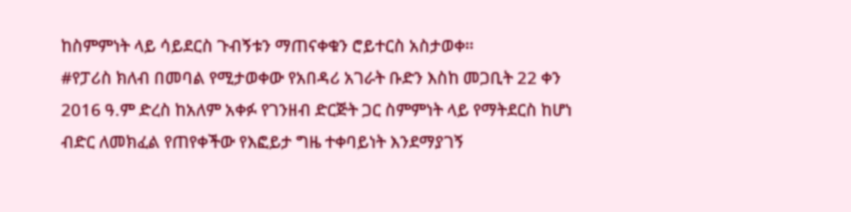ከስምምነት ላይ ሳይደርስ ጉብኝቱን ማጠናቀቁን ሮይተርስ አስታወቀ።
#የፓሪስ ክለብ በመባል የሚታወቀው የአበዳሪ አገራት ቡድን እስከ መጋቢት 22 ቀን 2016 ዓ.ም ድረስ ከአለም አቀፉ የገንዘብ ድርጅት ጋር ስምምነት ላይ የማትደርስ ከሆነ ብድር ለመክፈል የጠየቀችው የእፎይታ ግዜ ተቀባይነት እንደማያገኝ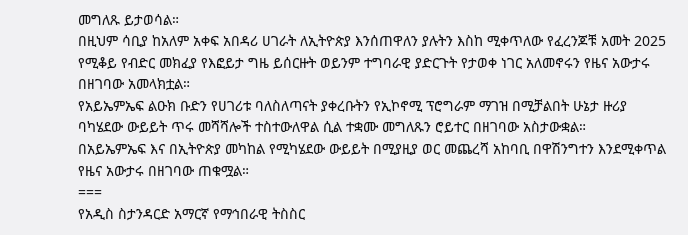መግለጹ ይታወሳል።
በዚህም ሳቢያ ከአለም አቀፍ አበዳሪ ሀገራት ለኢትዮጵያ እንሰጠዋለን ያሉትን እስከ ሚቀጥለው የፈረንጆቹ አመት 2025 የሚቆይ የብድር መክፈያ የእፎይታ ግዜ ይሰርዙት ወይንም ተግባራዊ ያድርጉት የታወቀ ነገር አለመኖሩን የዜና አውታሩ በዘገባው አመላክቷል።
የአይኤምኤፍ ልዑክ ቡድን የሀገሪቱ ባለስለጣናት ያቀረቡትን የኢኮኖሚ ፕሮግራም ማገዝ በሚቻልበት ሁኔታ ዙሪያ ባካሄደው ውይይት ጥሩ መሻሻሎች ተስተውለዋል ሲል ተቋሙ መግለጹን ሮይተር በዘገባው አስታውቋል።
በአይኤምኤፍ እና በኢትዮጵያ መካከል የሚካሄደው ውይይት በሚያዚያ ወር መጨረሻ አከባቢ በዋሽንግተን እንደሚቀጥል የዜና አውታሩ በዘገባው ጠቁሟል።
===
የአዲስ ስታንዳርድ አማርኛ የማኅበራዊ ትስስር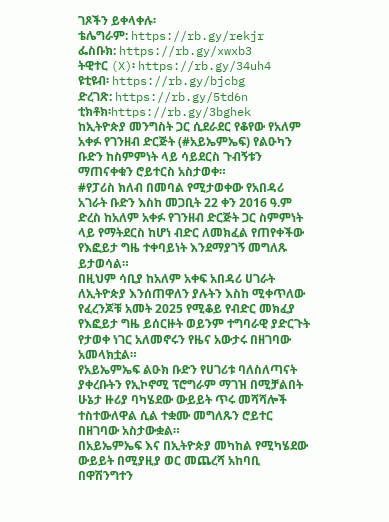ገጾችን ይቀላቀሉ፡
ቴሌግራም: https://rb.gy/rekjr
ፌስቡክ: https://rb.gy/xwxb3
ትዊተር (X)፡ https://rb.gy/34uh4
ዩቲዩብ፡ https://rb.gy/bjcbg
ድረገጽ: https://rb.gy/5td6n
ቲክቶክ፡https://rb.gy/3bghek
ከኢትዮጵያ መንግስት ጋር ሲደራደር የቆየው የአለም አቀፉ የገንዘብ ድርጅት (#አይኤምኤፍ) የልዑካን ቡድን ከስምምነት ላይ ሳይደርስ ጉብኝቱን ማጠናቀቁን ሮይተርስ አስታወቀ።
#የፓሪስ ክለብ በመባል የሚታወቀው የአበዳሪ አገራት ቡድን እስከ መጋቢት 22 ቀን 2016 ዓ.ም ድረስ ከአለም አቀፉ የገንዘብ ድርጅት ጋር ስምምነት ላይ የማትደርስ ከሆነ ብድር ለመክፈል የጠየቀችው የእፎይታ ግዜ ተቀባይነት እንደማያገኝ መግለጹ ይታወሳል።
በዚህም ሳቢያ ከአለም አቀፍ አበዳሪ ሀገራት ለኢትዮጵያ እንሰጠዋለን ያሉትን እስከ ሚቀጥለው የፈረንጆቹ አመት 2025 የሚቆይ የብድር መክፈያ የእፎይታ ግዜ ይሰርዙት ወይንም ተግባራዊ ያድርጉት የታወቀ ነገር አለመኖሩን የዜና አውታሩ በዘገባው አመላክቷል።
የአይኤምኤፍ ልዑክ ቡድን የሀገሪቱ ባለስለጣናት ያቀረቡትን የኢኮኖሚ ፕሮግራም ማገዝ በሚቻልበት ሁኔታ ዙሪያ ባካሄደው ውይይት ጥሩ መሻሻሎች ተስተውለዋል ሲል ተቋሙ መግለጹን ሮይተር በዘገባው አስታውቋል።
በአይኤምኤፍ እና በኢትዮጵያ መካከል የሚካሄደው ውይይት በሚያዚያ ወር መጨረሻ አከባቢ በዋሽንግተን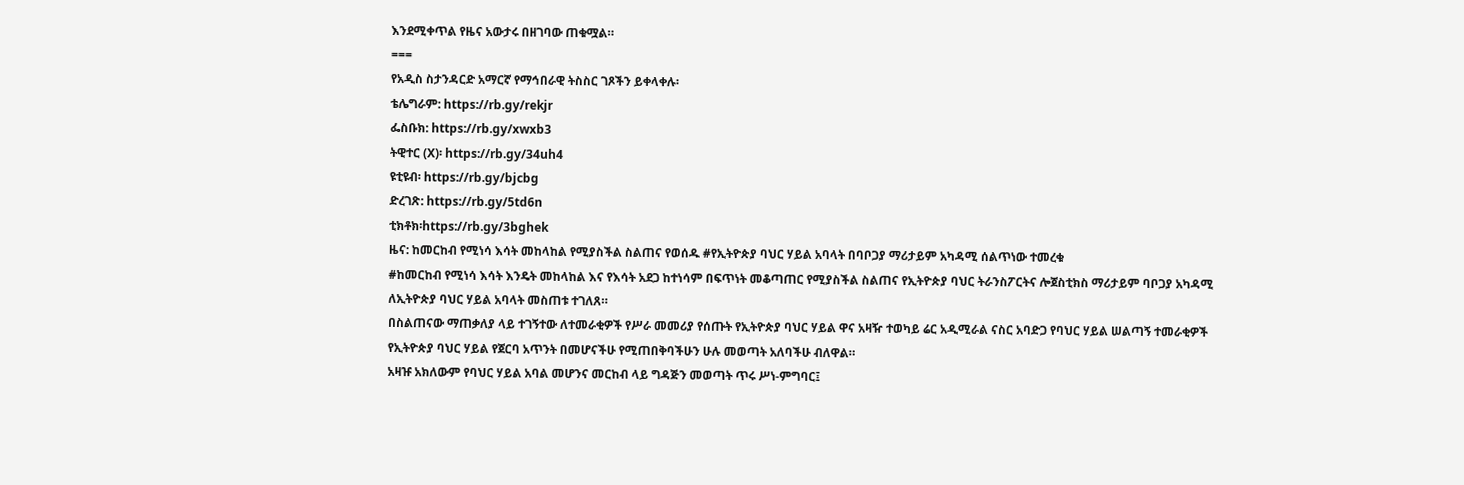እንደሚቀጥል የዜና አውታሩ በዘገባው ጠቁሟል።
===
የአዲስ ስታንዳርድ አማርኛ የማኅበራዊ ትስስር ገጾችን ይቀላቀሉ፡
ቴሌግራም: https://rb.gy/rekjr
ፌስቡክ: https://rb.gy/xwxb3
ትዊተር (X)፡ https://rb.gy/34uh4
ዩቲዩብ፡ https://rb.gy/bjcbg
ድረገጽ: https://rb.gy/5td6n
ቲክቶክ፡https://rb.gy/3bghek
ዜና: ከመርከብ የሚነሳ እሳት መከላከል የሚያስችል ስልጠና የወሰዱ #የኢትዮጵያ ባህር ሃይል አባላት በባቦጋያ ማሪታይም አካዳሚ ሰልጥነው ተመረቁ
#ከመርከብ የሚነሳ እሳት እንዴት መከላከል እና የእሳት አደጋ ከተነሳም በፍጥነት መቆጣጠር የሚያስችል ስልጠና የኢትዮጵያ ባህር ትራንስፖርትና ሎጀስቲክስ ማሪታይም ባቦጋያ አካዳሚ ለኢትዮጵያ ባህር ሃይል አባላት መስጠቱ ተገለጸ።
በስልጠናው ማጠቃለያ ላይ ተገኝተው ለተመራቂዎች የሥራ መመሪያ የሰጡት የኢትዮጵያ ባህር ሃይል ዋና አዛዥ ተወካይ ሬር አዲሚራል ናስር አባድጋ የባህር ሃይል ሠልጣኝ ተመራቂዎች የኢትዮጵያ ባህር ሃይል የጀርባ አጥንት በመሆናችሁ የሚጠበቅባችሁን ሁሉ መወጣት አለባችሁ ብለዋል።
አዛዡ አክለውም የባህር ሃይል አባል መሆንና መርከብ ላይ ግዳጅን መወጣት ጥሩ ሥነ-ምግባር፤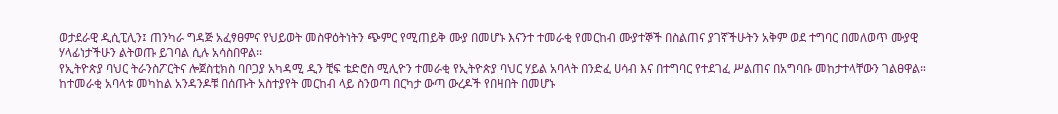ወታደራዊ ዲሲፒሊን፤ ጠንካራ ግዳጅ አፈፃፀምና የህይወት መስዋዕትነትን ጭምር የሚጠይቅ ሙያ በመሆኑ እናንተ ተመራቂ የመርከብ ሙያተኞች በስልጠና ያገኛችሁትን አቅም ወደ ተግባር በመለወጥ ሙያዊ ሃላፊነታችሁን ልትወጡ ይገባል ሲሉ አሳስበዋል፡፡
የኢትዮጵያ ባህር ትራንስፖርትና ሎጀስቲክስ ባቦጋያ አካዳሚ ዲን ቺፍ ቴድሮስ ሚሊዮን ተመራቂ የኢትዮጵያ ባህር ሃይል አባላት በንድፈ ሀሳብ እና በተግባር የተደገፈ ሥልጠና በአግባቡ መከታተላቸውን ገልፀዋል።
ከተመራቂ አባላቱ መካከል አንዳንዶቹ በሰጡት አስተያየት መርከብ ላይ ስንወጣ በርካታ ውጣ ውረዶች የበዛበት በመሆኑ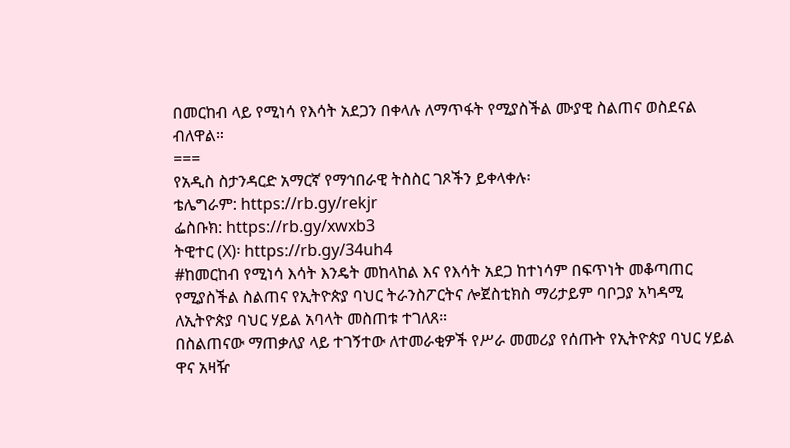በመርከብ ላይ የሚነሳ የእሳት አደጋን በቀላሉ ለማጥፋት የሚያስችል ሙያዊ ስልጠና ወስደናል ብለዋል።
===
የአዲስ ስታንዳርድ አማርኛ የማኅበራዊ ትስስር ገጾችን ይቀላቀሉ፡
ቴሌግራም: https://rb.gy/rekjr
ፌስቡክ: https://rb.gy/xwxb3
ትዊተር (X)፡ https://rb.gy/34uh4
#ከመርከብ የሚነሳ እሳት እንዴት መከላከል እና የእሳት አደጋ ከተነሳም በፍጥነት መቆጣጠር የሚያስችል ስልጠና የኢትዮጵያ ባህር ትራንስፖርትና ሎጀስቲክስ ማሪታይም ባቦጋያ አካዳሚ ለኢትዮጵያ ባህር ሃይል አባላት መስጠቱ ተገለጸ።
በስልጠናው ማጠቃለያ ላይ ተገኝተው ለተመራቂዎች የሥራ መመሪያ የሰጡት የኢትዮጵያ ባህር ሃይል ዋና አዛዥ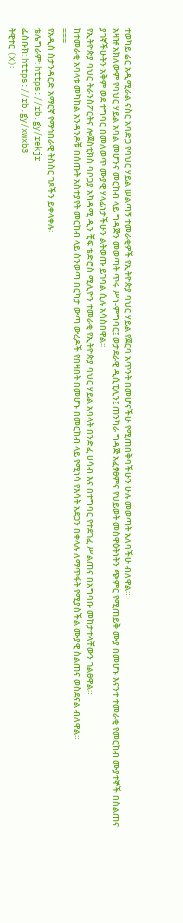ተወካይ ሬር አዲሚራል ናስር አባድጋ የባህር ሃይል ሠልጣኝ ተመራቂዎች የኢትዮጵያ ባህር ሃይል የጀርባ አጥንት በመሆናችሁ የሚጠበቅባችሁን ሁሉ መወጣት አለባችሁ ብለዋል።
አዛዡ አክለውም የባህር ሃይል አባል መሆንና መርከብ ላይ ግዳጅን መወጣት ጥሩ ሥነ-ምግባር፤ ወታደራዊ ዲሲፒሊን፤ ጠንካራ ግዳጅ አፈፃፀምና የህይወት መስዋዕትነትን ጭምር የሚጠይቅ ሙያ በመሆኑ እናንተ ተመራቂ የመርከብ ሙያተኞች በስልጠና ያገኛችሁትን አቅም ወደ ተግባር በመለወጥ ሙያዊ ሃላፊነታችሁን ልትወጡ ይገባል ሲሉ አሳስበዋል፡፡
የኢትዮጵያ ባህር ትራንስፖርትና ሎጀስቲክስ ባቦጋያ አካዳሚ ዲን ቺፍ ቴድሮስ ሚሊዮን ተመራቂ የኢትዮጵያ ባህር ሃይል አባላት በንድፈ ሀሳብ እና በተግባር የተደገፈ ሥልጠና በአግባቡ መከታተላቸውን ገልፀዋል።
ከተመራቂ አባላቱ መካከል አንዳንዶቹ በሰጡት አስተያየት መርከብ ላይ ስንወጣ በርካታ ውጣ ውረዶች የበዛበት በመሆኑ በመርከብ ላይ የሚነሳ የእሳት አደጋን በቀላሉ ለማጥፋት የሚያስችል ሙያዊ ስልጠና ወስደናል ብለዋል።
===
የአዲስ ስታንዳርድ አማርኛ የማኅበራዊ ትስስር ገጾችን ይቀላቀሉ፡
ቴሌግራም: https://rb.gy/rekjr
ፌስቡክ: https://rb.gy/xwxb3
ትዊተር (X)፡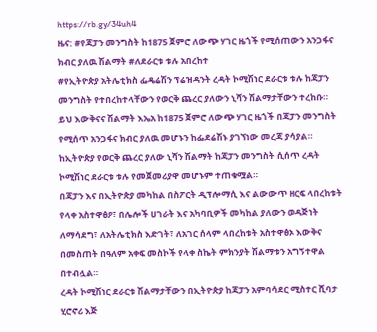https://rb.gy/34uh4
ዜና: #የጃፓን መንግስት ከ1875 ጀምሮ ለውጭ ሃገር ዜጎች የሚሰጠውን አንጋፋና ክብር ያለዉ ሽልማት #ለደራርቱ ቱሉ አበረከተ
#የኢትዮጵያ አትሌቲክስ ፌዴሬሽን ፕሬዝዳንት ረዳት ኮሚሽነር ደራርቱ ቱሉ ከጃፓን መንግስት የተበረከተላቸውን የወርቅ ጨረር ያለውን ኒሻን ሽልማታቸውን ተረከቡ።
ይህ እውቅናና ሽልማት እኤአ ከ1875 ጀምሮ ለውጭ ሃገር ዜጎች በጃፓን መንግስት የሚሰጥ አንጋፋና ክብር ያለዉ መሆኑን ከፌደሬሽኑ ያገኘነው መረጃ ያሳያል።
ከኢትዮጵያ የወርቅ ጨረር ያለው ኒሻን ሽልማት ከጃፓን መንግስት ሲሰጥ ረዳት ኮሚሽነር ደራርቱ ቱሉ የመጀመሪያዋ መሆኑም ተጠቁሟል።
በጃፓን እና በኢትዮጵያ መካከል በስፖርት ዲፕሎማሲ እና ልውውጥ ዘርፍ ላበረከቱት የላቀ አስተዋፅዖ፣ በሌሎች ሀገራት እና አካባቢዎች መካከል ያለውን ወዳጅነት ለማሳደግ፣ ለአትሌቲክስ እድገት፣ ለአገር ሰላም ላበረከቱት አስተዋፅኦ እውቅና በመስጠት በዓለም አቀፍ መስኮች የላቀ ስኬት ምክንያት ሽልማቱን አግኝተዋል በተብሏል።
ረዳት ኮሚሽነር ደራርቱ ሽልማታቸውን በኢትዮጵያ ከጃፓን አምባሳደር ሚስተር ሺባታ ሂሮኖሪ እጅ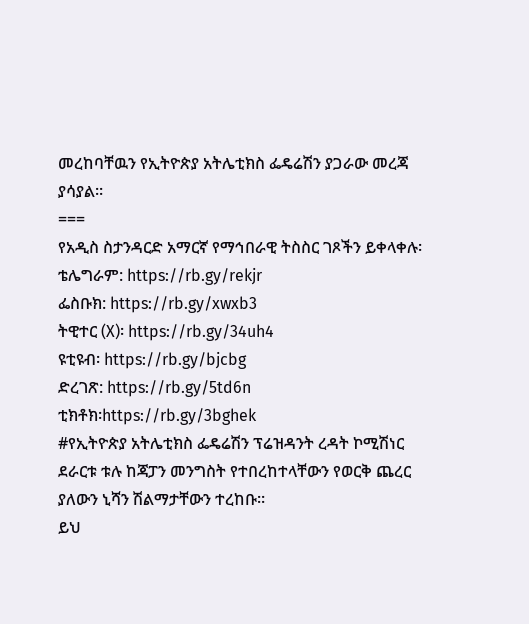መረከባቸዉን የኢትዮጵያ አትሌቲክስ ፌዴሬሽን ያጋራው መረጃ ያሳያል።
===
የአዲስ ስታንዳርድ አማርኛ የማኅበራዊ ትስስር ገጾችን ይቀላቀሉ፡
ቴሌግራም: https://rb.gy/rekjr
ፌስቡክ: https://rb.gy/xwxb3
ትዊተር (X)፡ https://rb.gy/34uh4
ዩቲዩብ፡ https://rb.gy/bjcbg
ድረገጽ: https://rb.gy/5td6n
ቲክቶክ፡https://rb.gy/3bghek
#የኢትዮጵያ አትሌቲክስ ፌዴሬሽን ፕሬዝዳንት ረዳት ኮሚሽነር ደራርቱ ቱሉ ከጃፓን መንግስት የተበረከተላቸውን የወርቅ ጨረር ያለውን ኒሻን ሽልማታቸውን ተረከቡ።
ይህ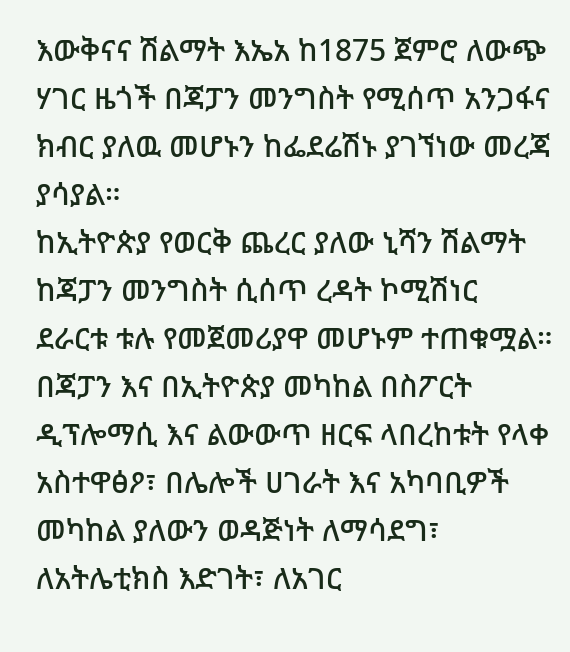እውቅናና ሽልማት እኤአ ከ1875 ጀምሮ ለውጭ ሃገር ዜጎች በጃፓን መንግስት የሚሰጥ አንጋፋና ክብር ያለዉ መሆኑን ከፌደሬሽኑ ያገኘነው መረጃ ያሳያል።
ከኢትዮጵያ የወርቅ ጨረር ያለው ኒሻን ሽልማት ከጃፓን መንግስት ሲሰጥ ረዳት ኮሚሽነር ደራርቱ ቱሉ የመጀመሪያዋ መሆኑም ተጠቁሟል።
በጃፓን እና በኢትዮጵያ መካከል በስፖርት ዲፕሎማሲ እና ልውውጥ ዘርፍ ላበረከቱት የላቀ አስተዋፅዖ፣ በሌሎች ሀገራት እና አካባቢዎች መካከል ያለውን ወዳጅነት ለማሳደግ፣ ለአትሌቲክስ እድገት፣ ለአገር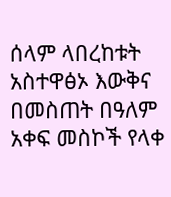ሰላም ላበረከቱት አስተዋፅኦ እውቅና በመስጠት በዓለም አቀፍ መስኮች የላቀ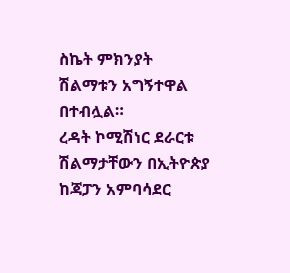ስኬት ምክንያት ሽልማቱን አግኝተዋል በተብሏል።
ረዳት ኮሚሽነር ደራርቱ ሽልማታቸውን በኢትዮጵያ ከጃፓን አምባሳደር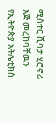ሚስተር ሺባታ ሂሮኖሪ እጅ መረከባቸዉን የኢትዮጵያ አትሌቲክስ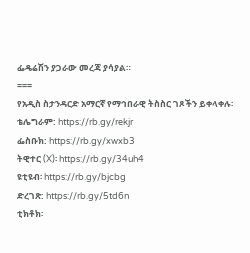ፌዴሬሽን ያጋራው መረጃ ያሳያል።
===
የአዲስ ስታንዳርድ አማርኛ የማኅበራዊ ትስስር ገጾችን ይቀላቀሉ፡
ቴሌግራም: https://rb.gy/rekjr
ፌስቡክ: https://rb.gy/xwxb3
ትዊተር (X)፡ https://rb.gy/34uh4
ዩቲዩብ፡ https://rb.gy/bjcbg
ድረገጽ: https://rb.gy/5td6n
ቲክቶክ፡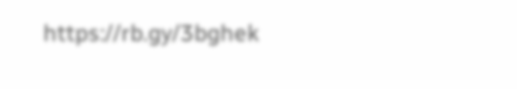https://rb.gy/3bghek